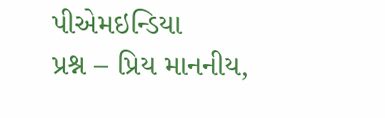પીએમઇન્ડિયા
પ્રશ્ન – પ્રિય માનનીય,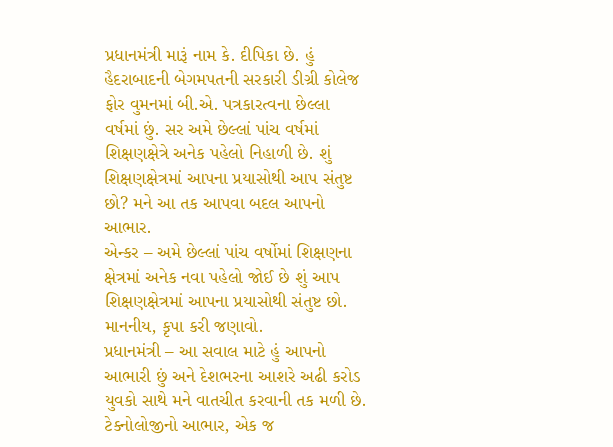પ્રધાનમંત્રી મારૂં નામ કે. દીપિકા છે. હું હૈદરાબાદની બેગમપતની સરકારી ડીગ્રી કોલેજ ફોર વુમનમાં બી.એ. પત્રકારત્વના છેલ્લા વર્ષમાં છું. સર અમે છેલ્લાં પાંચ વર્ષમાં શિક્ષણક્ષેત્રે અનેક પહેલો નિહાળી છે. શું શિક્ષણક્ષેત્રમાં આપના પ્રયાસોથી આપ સંતુષ્ટ છો? મને આ તક આપવા બદલ આપનો આભાર.
એન્કર – અમે છેલ્લાં પાંચ વર્ષોમાં શિક્ષણના ક્ષેત્રમાં અનેક નવા પહેલો જોઈ છે શું આપ શિક્ષણક્ષેત્રમાં આપના પ્રયાસોથી સંતુષ્ટ છો. માનનીય, કૃપા કરી જણાવો.
પ્રધાનમંત્રી – આ સવાલ માટે હું આપનો આભારી છું અને દેશભરના આશરે અઢી કરોડ યુવકો સાથે મને વાતચીત કરવાની તક મળી છે. ટેક્નોલોજીનો આભાર, એક જ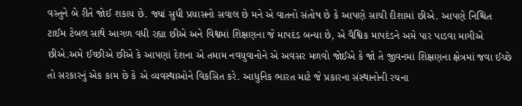વસ્તુને બે રીતે જોઈ શકાય છે. જ્યાં સુધી પ્રયાસનો સવાલ છે મને એ વાતનો સંતોષ છે કે આપણે સાચી દીશામાં છીએ. આપણે નિશ્ચિત ટાઈમ ટેબલ સાથે આગળ વધી રહ્યા છીએ અને વિશ્વમાં શિક્ષણના જે માપદંડ બન્યા છે, એ વૈશ્વિક માપદંડને અમે પાર પાડવા માગીએ છીએ.અમે ઈચ્છીએ છીએ કે આપણાં દેશના એ તમામ નવયુવાનોને એ અવસર મળવો જોઈએ કે જો તે જીવનમાં શિક્ષણના ક્ષેત્રમાં જવા ઈચ્છે તો સરકારનું એક કામ છે કે એ વ્યવસ્થાઓને વિકસિત કરે. આધુનિક ભારત માટે જે પ્રકારના સંસ્થાનોની રચના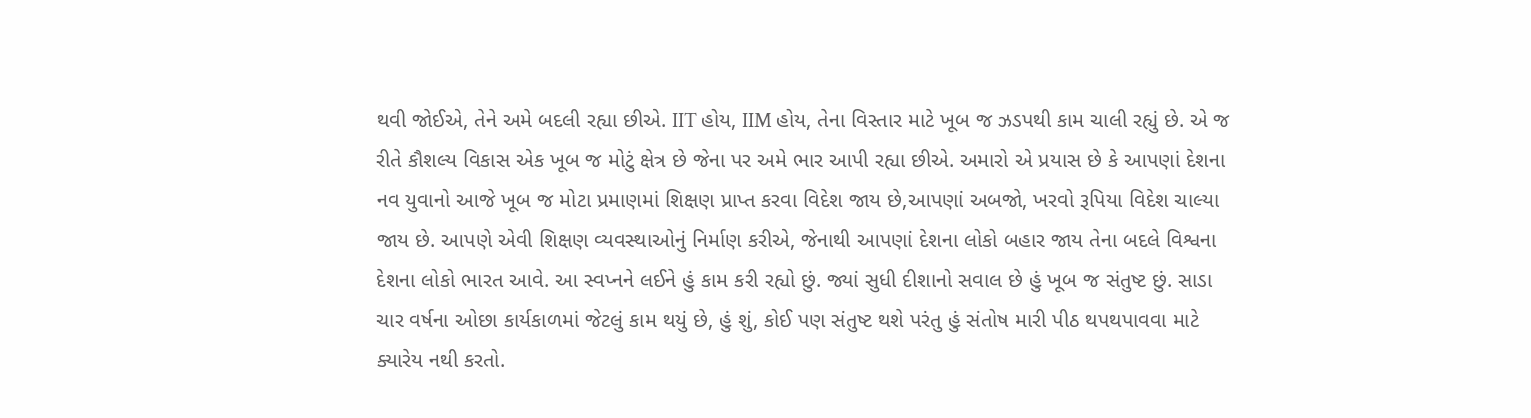થવી જોઈએ, તેને અમે બદલી રહ્યા છીએ. IIT હોય, IIM હોય, તેના વિસ્તાર માટે ખૂબ જ ઝડપથી કામ ચાલી રહ્યું છે. એ જ રીતે કૌશલ્ય વિકાસ એક ખૂબ જ મોટું ક્ષેત્ર છે જેના પર અમે ભાર આપી રહ્યા છીએ. અમારો એ પ્રયાસ છે કે આપણાં દેશના નવ યુવાનો આજે ખૂબ જ મોટા પ્રમાણમાં શિક્ષણ પ્રાપ્ત કરવા વિદેશ જાય છે,આપણાં અબજો, ખરવો રૂપિયા વિદેશ ચાલ્યા જાય છે. આપણે એવી શિક્ષણ વ્યવસ્થાઓનું નિર્માણ કરીએ, જેનાથી આપણાં દેશના લોકો બહાર જાય તેના બદલે વિશ્વના દેશના લોકો ભારત આવે. આ સ્વપ્નને લઈને હું કામ કરી રહ્યો છું. જ્યાં સુધી દીશાનો સવાલ છે હું ખૂબ જ સંતુષ્ટ છું. સાડા ચાર વર્ષના ઓછા કાર્યકાળમાં જેટલું કામ થયું છે, હું શું, કોઈ પણ સંતુષ્ટ થશે પરંતુ હું સંતોષ મારી પીઠ થપથપાવવા માટે ક્યારેય નથી કરતો.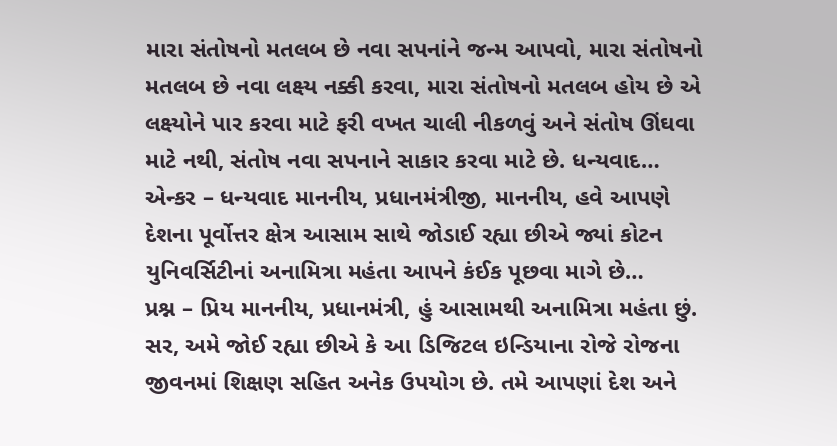મારા સંતોષનો મતલબ છે નવા સપનાંને જન્મ આપવો, મારા સંતોષનો મતલબ છે નવા લક્ષ્ય નક્કી કરવા, મારા સંતોષનો મતલબ હોય છે એ લક્ષ્યોને પાર કરવા માટે ફરી વખત ચાલી નીકળવું અને સંતોષ ઊંઘવા માટે નથી, સંતોષ નવા સપનાને સાકાર કરવા માટે છે. ધન્યવાદ…
એન્કર – ધન્યવાદ માનનીય, પ્રધાનમંત્રીજી, માનનીય, હવે આપણે દેશના પૂર્વોત્તર ક્ષેત્ર આસામ સાથે જોડાઈ રહ્યા છીએ જ્યાં કોટન યુનિવર્સિટીનાં અનામિત્રા મહંતા આપને કંઈક પૂછવા માગે છે…
પ્રશ્ન – પ્રિય માનનીય, પ્રધાનમંત્રી, હું આસામથી અનામિત્રા મહંતા છું. સર, અમે જોઈ રહ્યા છીએ કે આ ડિજિટલ ઇન્ડિયાના રોજે રોજના જીવનમાં શિક્ષણ સહિત અનેક ઉપયોગ છે. તમે આપણાં દેશ અને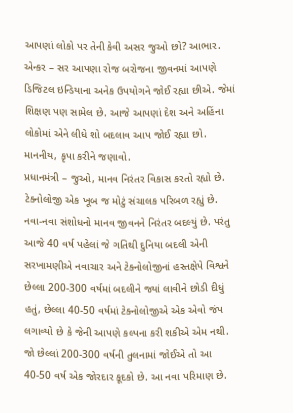આપણાં લોકો પર તેની કેવી અસર જુઓ છો? આભાર.
એન્કર – સર આપણા રોજ બરોજના જીવનમાં આપણે ડિજિટલ ઇન્ડિયાના અનેક ઉપયોગને જોઈ રહ્યા છીએ. જેમાં શિક્ષણ પણ સામેલ છે. આજે આપણાં દેશ અને અહિંના લોકોમાં એને લીધે શો બદલાવ આપ જોઈ રહ્યા છો. માનનીય, કૃપા કરીને જણાવો.
પ્રધાનમંત્રી – જુઓ, માનવ નિરંતર વિકાસ કરતો રહ્યો છે. ટેક્નોલોજી એક ખૂબ જ મોટું સંચાલક પરિબળ રહ્યું છે. નવા-નવા સંશોધનો માનવ જીવનને નિરંતર બદલ્યું છે. પરંતુ આજે 40 વર્ષ પહેલાં જે ગતિથી દુનિયા બદલી એની સરખામણીએ નવાચાર અને ટેક્નોલોજીનાં હસ્તક્ષેપે વિશ્વને છેલ્લા 200-300 વર્ષમાં બદલીને જ્યાં લાવીને છોડી દીધું હતું, છેલ્લા 40-50 વર્ષમાં ટેક્નોલોજીએ એક એવો જંપ લગાવ્યો છે કે જેની આપણે કલ્પના કરી શકીએ એમ નથી. જો છેલ્લાં 200-300 વર્ષની તુલનામાં જોઈએ તો આ 40-50 વર્ષ એક જોરદાર કૂદકો છે. આ નવા પરિમાણ છે.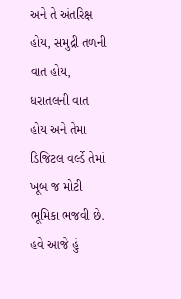અને તે અંતરિક્ષ હોય, સમુદ્રી તળની વાત હોય, ધરાતલની વાત હોય અને તેમા ડિજિટલ વર્લ્ડે તેમાં ખૂબ જ મોટી ભૂમિકા ભજવી છે. હવે આજે હું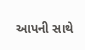આપની સાથે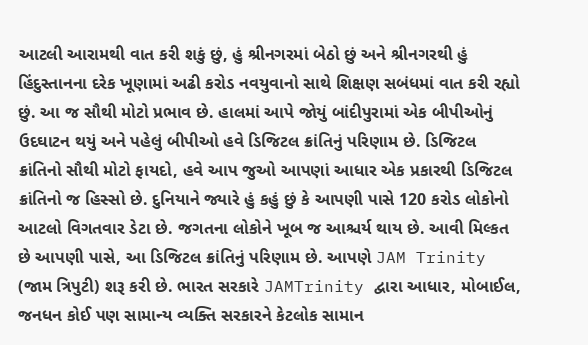આટલી આરામથી વાત કરી શકું છું, હું શ્રીનગરમાં બેઠો છું અને શ્રીનગરથી હું હિંદુસ્તાનના દરેક ખૂણામાં અઢી કરોડ નવયુવાનો સાથે શિક્ષણ સબંધમાં વાત કરી રહ્યો છું. આ જ સૌથી મોટો પ્રભાવ છે. હાલમાં આપે જોયું બાંદીપુરામાં એક બીપીઓનું ઉદઘાટન થયું અને પહેલું બીપીઓ હવે ડિજિટલ ક્રાંતિનું પરિણામ છે. ડિજિટલ ક્રાંતિનો સૌથી મોટો ફાયદો, હવે આપ જુઓ આપણાં આધાર એક પ્રકારથી ડિજિટલ ક્રાંતિનો જ હિસ્સો છે. દુનિયાને જ્યારે હું કહું છું કે આપણી પાસે 120 કરોડ લોકોનો આટલો વિગતવાર ડેટા છે. જગતના લોકોને ખૂબ જ આશ્ચર્ય થાય છે. આવી મિલ્કત છે આપણી પાસે, આ ડિજિટલ ક્રાંતિનું પરિણામ છે. આપણે JAM Trinity (જામ ત્રિપુટી) શરૂ કરી છે. ભારત સરકારે JAMTrinity દ્વારા આધાર, મોબાઈલ, જનધન કોઈ પણ સામાન્ય વ્યક્તિ સરકારને કેટલોક સામાન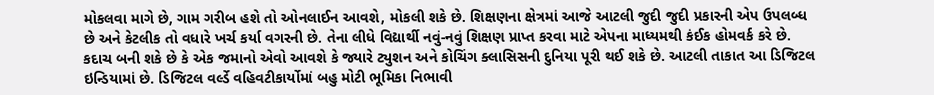મોકલવા માગે છે, ગામ ગરીબ હશે તો ઓનલાઈન આવશે, મોકલી શકે છે. શિક્ષણના ક્ષેત્રમાં આજે આટલી જુદી જુદી પ્રકારની એપ ઉપલબ્ધ છે અને કેટલીક તો વધારે ખર્ચ કર્યા વગરની છે. તેના લીધે વિદ્યાર્થી નવું-નવું શિક્ષણ પ્રાપ્ત કરવા માટે એપના માધ્યમથી કંઈક હોમવર્ક કરે છે. કદાચ બની શકે છે કે એક જમાનો એવો આવશે કે જ્યારે ટ્યુશન અને કોચિંગ ક્લાસિસની દુનિયા પૂરી થઈ શકે છે. આટલી તાકાત આ ડિજિટલ ઇન્ડિયામાં છે. ડિજિટલ વર્લ્ડે વહિવટીકાર્યોમાં બહુ મોટી ભૂમિકા નિભાવી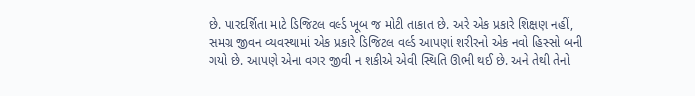છે. પારદર્શિતા માટે ડિજિટલ વર્લ્ડ ખૂબ જ મોટી તાકાત છે. અરે એક પ્રકારે શિક્ષણ નહીં, સમગ્ર જીવન વ્યવસ્થામાં એક પ્રકારે ડિજિટલ વર્લ્ડ આપણાં શરીરનો એક નવો હિસ્સો બની ગયો છે. આપણે એના વગર જીવી ન શકીએ એવી સ્થિતિ ઊભી થઈ છે. અને તેથી તેનો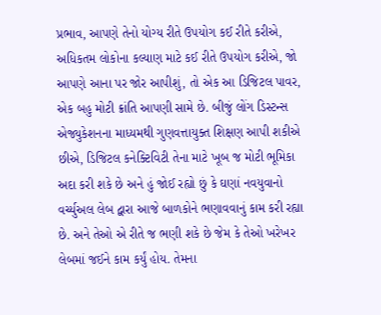પ્રભાવ, આપણે તેનો યોગ્ય રીતે ઉપયોગ કઈ રીતે કરીએ, અધિકતમ લોકોના કલ્યાણ માટે કઈ રીતે ઉપયોગ કરીએ, જો આપણે આના પર જોર આપીશું, તો એક આ ડિજિટલ પાવર, એક બહુ મોટી ક્રાંતિ આપણી સામે છે. બીજું લોંગ ડિસ્ટન્સ એજ્યુકેશનના માધ્યમથી ગુણવત્તાયુક્ત શિક્ષણ આપી શકીએ છીએ, ડિજિટલ કનેક્ટિવિટી તેના માટે ખૂબ જ મોટી ભૂમિકા અદા કરી શકે છે અને હું જોઈ રહ્યો છું કે ઘણાં નવયુવાનો વર્ચ્યુઅલ લેબ દ્વારા આજે બાળકોને ભણાવવાનું કામ કરી રહ્યા છે. અને તેઓ એ રીતે જ ભણી શકે છે જેમ કે તેઓ ખરેખર લેબમાં જઈને કામ કર્યું હોય. તેમના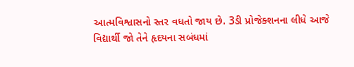આત્મવિશ્વાસનો સ્તર વધતો જાય છે. 3ડી પ્રોજેક્શનના લીધે આજે વિદ્યાર્થી જો તેને હૃદયના સબંધમાં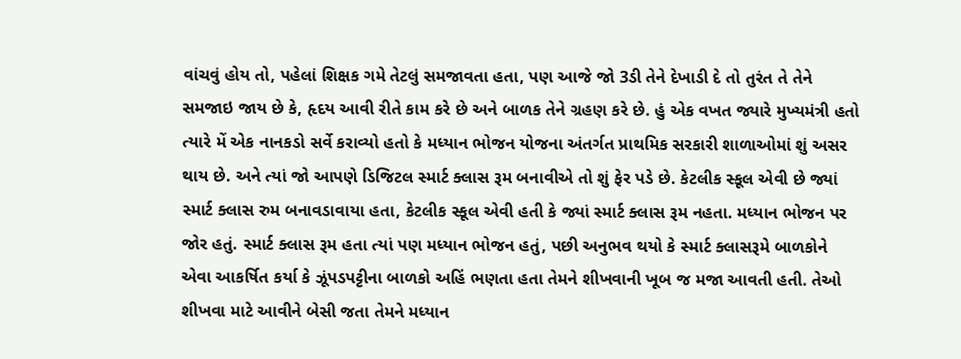વાંચવું હોય તો, પહેલાં શિક્ષક ગમે તેટલું સમજાવતા હતા, પણ આજે જો 3ડી તેને દેખાડી દે તો તુરંત તે તેને સમજાઇ જાય છે કે, હૃદય આવી રીતે કામ કરે છે અને બાળક તેને ગ્રહણ કરે છે. હું એક વખત જ્યારે મુખ્યમંત્રી હતો ત્યારે મેં એક નાનકડો સર્વે કરાવ્યો હતો કે મધ્યાન ભોજન યોજના અંતર્ગત પ્રાથમિક સરકારી શાળાઓમાં શું અસર થાય છે. અને ત્યાં જો આપણે ડિજિટલ સ્માર્ટ ક્લાસ રૂમ બનાવીએ તો શું ફેર પડે છે. કેટલીક સ્કૂલ એવી છે જ્યાં સ્માર્ટ ક્લાસ રુમ બનાવડાવાયા હતા, કેટલીક સ્કૂલ એવી હતી કે જ્યાં સ્માર્ટ ક્લાસ રૂમ નહતા. મધ્યાન ભોજન પર જોર હતું. સ્માર્ટ ક્લાસ રૂમ હતા ત્યાં પણ મધ્યાન ભોજન હતું, પછી અનુભવ થયો કે સ્માર્ટ ક્લાસરૂમે બાળકોને એવા આકર્ષિત કર્યા કે ઝૂંપડપટ્ટીના બાળકો અહિં ભણતા હતા તેમને શીખવાની ખૂબ જ મજા આવતી હતી. તેઓ શીખવા માટે આવીને બેસી જતા તેમને મધ્યાન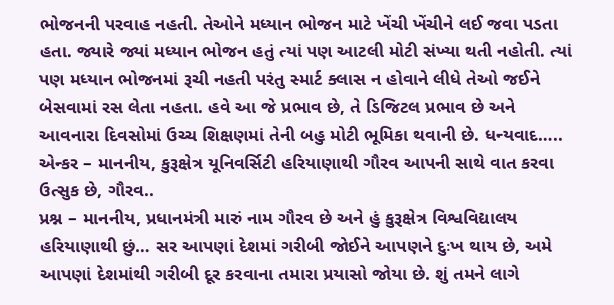ભોજનની પરવાહ નહતી. તેઓને મધ્યાન ભોજન માટે ખેંચી ખેંચીને લઈ જવા પડતા હતા. જ્યારે જ્યાં મધ્યાન ભોજન હતું ત્યાં પણ આટલી મોટી સંખ્યા થતી નહોતી. ત્યાં પણ મધ્યાન ભોજનમાં રૂચી નહતી પરંતુ સ્માર્ટ ક્લાસ ન હોવાને લીધે તેઓ જઈને બેસવામાં રસ લેતા નહતા. હવે આ જે પ્રભાવ છે, તે ડિજિટલ પ્રભાવ છે અને આવનારા દિવસોમાં ઉચ્ચ શિક્ષણમાં તેની બહુ મોટી ભૂમિકા થવાની છે. ધન્યવાદ…..
એન્કર – માનનીય, કુરૂક્ષેત્ર યૂનિવર્સિટી હરિયાણાથી ગૌરવ આપની સાથે વાત કરવા ઉત્સુક છે, ગૌરવ..
પ્રશ્ન – માનનીય, પ્રધાનમંત્રી મારું નામ ગૌરવ છે અને હું કુરૂક્ષેત્ર વિશ્વવિદ્યાલય હરિયાણાથી છું… સર આપણાં દેશમાં ગરીબી જોઈને આપણને દુઃખ થાય છે, અમે આપણાં દેશમાંથી ગરીબી દૂર કરવાના તમારા પ્રયાસો જોયા છે. શું તમને લાગે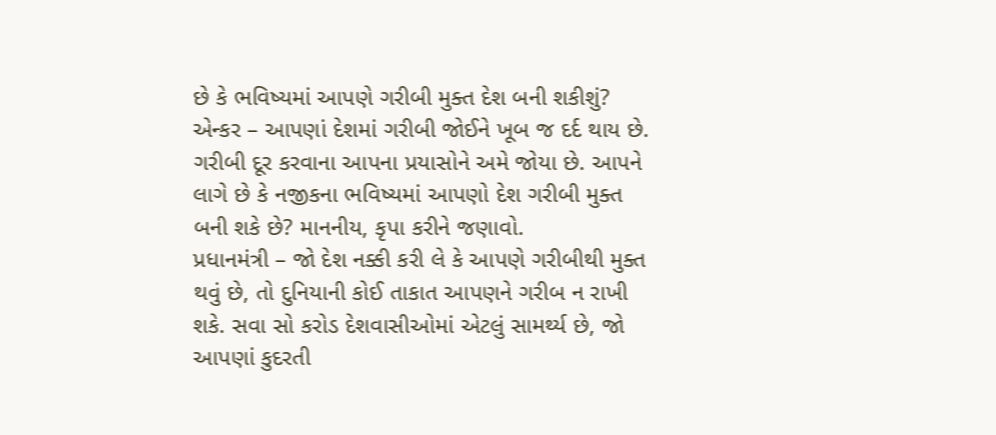છે કે ભવિષ્યમાં આપણે ગરીબી મુક્ત દેશ બની શકીશું?
એન્કર – આપણાં દેશમાં ગરીબી જોઈને ખૂબ જ દર્દ થાય છે. ગરીબી દૂર કરવાના આપના પ્રયાસોને અમે જોયા છે. આપને લાગે છે કે નજીકના ભવિષ્યમાં આપણો દેશ ગરીબી મુક્ત બની શકે છે? માનનીય, કૃપા કરીને જણાવો.
પ્રધાનમંત્રી – જો દેશ નક્કી કરી લે કે આપણે ગરીબીથી મુક્ત થવું છે, તો દુનિયાની કોઈ તાકાત આપણને ગરીબ ન રાખી શકે. સવા સો કરોડ દેશવાસીઓમાં એટલું સામર્થ્ય છે, જો આપણાં કુદરતી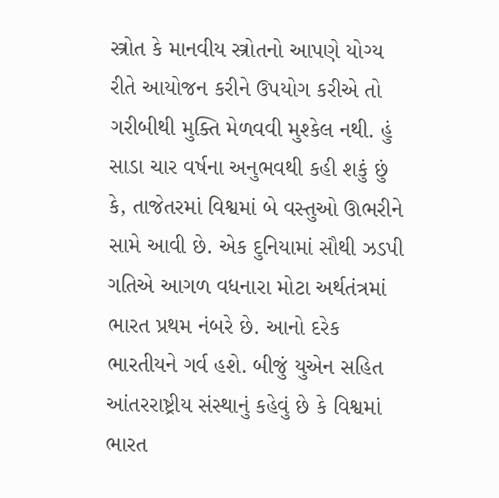સ્ત્રોત કે માનવીય સ્ત્રોતનો આપણે યોગ્ય રીતે આયોજન કરીને ઉપયોગ કરીએ તો ગરીબીથી મુક્તિ મેળવવી મુશ્કેલ નથી. હું સાડા ચાર વર્ષના અનુભવથી કહી શકું છું કે, તાજેતરમાં વિશ્વમાં બે વસ્તુઓ ઊભરીને સામે આવી છે. એક દુનિયામાં સૌથી ઝડપી ગતિએ આગળ વધનારા મોટા અર્થતંત્રમાં ભારત પ્રથમ નંબરે છે. આનો દરેક ભારતીયને ગર્વ હશે. બીજું યુએન સહિત આંતરરાષ્ટ્રીય સંસ્થાનું કહેવું છે કે વિશ્વમાં ભારત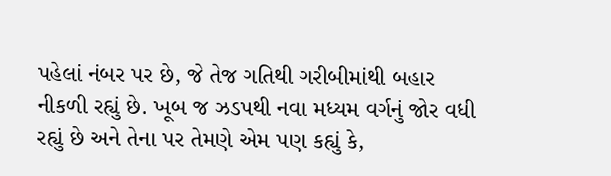પહેલાં નંબર પર છે, જે તેજ ગતિથી ગરીબીમાંથી બહાર નીકળી રહ્યું છે. ખૂબ જ ઝડપથી નવા મધ્યમ વર્ગનું જોર વધી રહ્યું છે અને તેના પર તેમણે એમ પણ કહ્યું કે,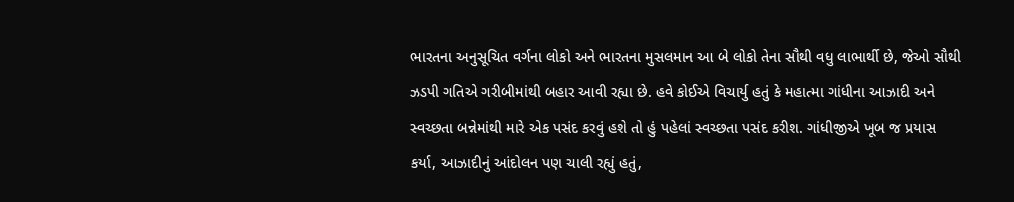ભારતના અનુસૂચિત વર્ગના લોકો અને ભારતના મુસલમાન આ બે લોકો તેના સૌથી વધુ લાભાર્થી છે, જેઓ સૌથી ઝડપી ગતિએ ગરીબીમાંથી બહાર આવી રહ્યા છે. હવે કોઈએ વિચાર્યુ હતું કે મહાત્મા ગાંધીના આઝાદી અને સ્વચ્છતા બન્નેમાંથી મારે એક પસંદ કરવું હશે તો હું પહેલાં સ્વચ્છતા પસંદ કરીશ. ગાંધીજીએ ખૂબ જ પ્રયાસ કર્યા, આઝાદીનું આંદોલન પણ ચાલી રહ્યું હતું,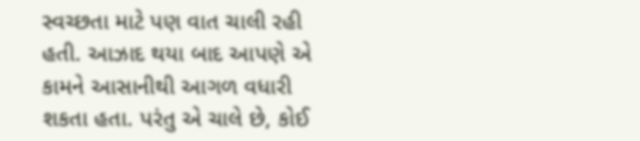સ્વચ્છતા માટે પણ વાત ચાલી રહી હતી. આઝાદ થયા બાદ આપણે એ કામને આસાનીથી આગળ વધારી શકતા હતા. પરંતુ એ ચાલે છે, કોઈ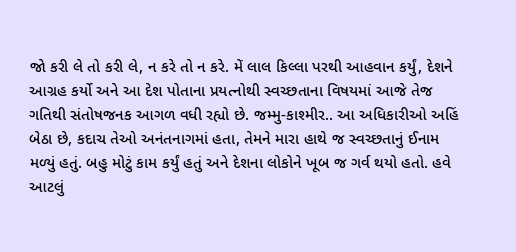જો કરી લે તો કરી લે, ન કરે તો ન કરે. મેં લાલ કિલ્લા પરથી આહવાન કર્યું, દેશને આગ્રહ કર્યો અને આ દેશ પોતાના પ્રયત્નોથી સ્વચ્છતાના વિષયમાં આજે તેજ ગતિથી સંતોષજનક આગળ વધી રહ્યો છે. જમ્મુ-કાશ્મીર.. આ અધિકારીઓ અહિં બેઠા છે, કદાચ તેઓ અનંતનાગમાં હતા, તેમને મારા હાથે જ સ્વચ્છતાનું ઈનામ મળ્યું હતું. બહુ મોટું કામ કર્યું હતું અને દેશના લોકોને ખૂબ જ ગર્વ થયો હતો. હવે આટલું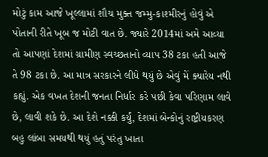મોટું કામ આજે ખૂલ્લામાં શૌચ મુક્ત જમ્મુ-કાશ્મીરનું હોવું એ પોતાની રીતે ખૂબ જ મોટી વાત છે. જ્યારે 2014માં અમે આવ્યા તો આપણાં દેશમાં ગ્રામીણ સ્વચ્છતાનો વ્યાપ 38 ટકા હતી આજે તે 98 ટકા છે. આ માત્ર સરકારને લીધે થયું છે એવું મેં ક્યારેય નથી કહ્યું. એક વખત દેશની જનતા નિર્ધાર કરે પછી કેવા પરિણામ લાવે છે, લાવી શકે છે. આ દેશે નક્કી કર્યું, દેશમાં બેન્કોનું રાષ્ટ્રીયકરણ બહુ લાંબા સમયથી થયું હતું પરંતુ ખાતા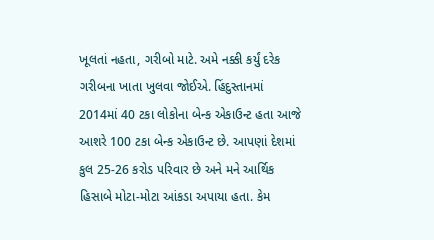ખૂલતાં નહતા, ગરીબો માટે. અમે નક્કી કર્યું દરેક ગરીબના ખાતા ખુલવા જોઈએ. હિંદુસ્તાનમાં 2014માં 40 ટકા લોકોના બેન્ક એકાઉન્ટ હતા આજે આશરે 100 ટકા બેન્ક એકાઉન્ટ છે. આપણાં દેશમાં કુલ 25-26 કરોડ પરિવાર છે અને મને આર્થિક હિસાબે મોટા-મોટા આંકડા અપાયા હતા. કેમ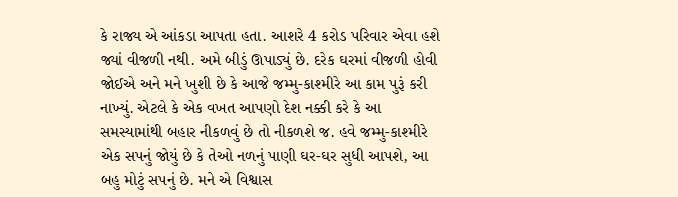કે રાજ્ય એ આંકડા આપતા હતા. આશરે 4 કરોડ પરિવાર એવા હશે જ્યાં વીજળી નથી. અમે બીડું ઊપાડ્યું છે. દરેક ઘરમાં વીજળી હોવી જોઈએ અને મને ખુશી છે કે આજે જમ્મુ-કાશ્મીરે આ કામ પુરૂં કરી નાખ્યું. એટલે કે એક વખત આપણો દેશ નક્કી કરે કે આ સમસ્યામાંથી બહાર નીકળવું છે તો નીકળશે જ. હવે જમ્મુ-કાશ્મીરે એક સપનું જોયું છે કે તેઓ નળનું પાણી ઘર-ઘર સુધી આપશે, આ બહુ મોટું સપનું છે. મને એ વિશ્વાસ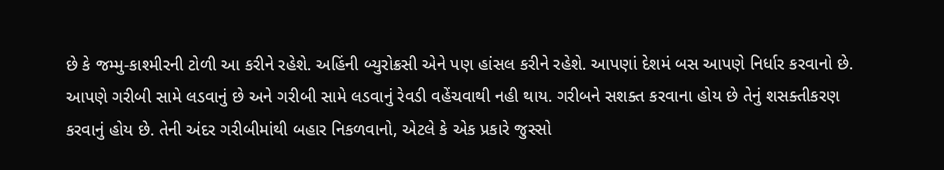છે કે જમ્મુ-કાશ્મીરની ટોળી આ કરીને રહેશે. અહિંની બ્યુરોક્રસી એને પણ હાંસલ કરીને રહેશે. આપણાં દેશમં બસ આપણે નિર્ધાર કરવાનો છે. આપણે ગરીબી સામે લડવાનું છે અને ગરીબી સામે લડવાનું રેવડી વહેંચવાથી નહી થાય. ગરીબને સશક્ત કરવાના હોય છે તેનું શસક્તીકરણ કરવાનું હોય છે. તેની અંદર ગરીબીમાંથી બહાર નિકળવાનો, એટલે કે એક પ્રકારે જુસ્સો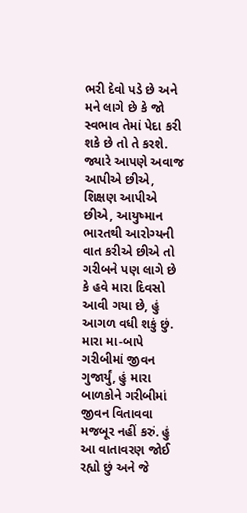ભરી દેવો પડે છે અને મને લાગે છે કે જો સ્વભાવ તેમાં પેદા કરી શકે છે તો તે કરશે. જ્યારે આપણે અવાજ આપીએ છીએ, શિક્ષણ આપીએ છીએ, આયુષ્માન ભારતથી આરોગ્યની વાત કરીએ છીએ તો ગરીબને પણ લાગે છે કે હવે મારા દિવસો આવી ગયા છે, હું આગળ વધી શકું છું. મારા મા-બાપે ગરીબીમાં જીવન ગુજાર્યું, હું મારા બાળકોને ગરીબીમાં જીવન વિતાવવા મજબૂર નહીં કરું. હું આ વાતાવરણ જોઈ રહ્યો છું અને જે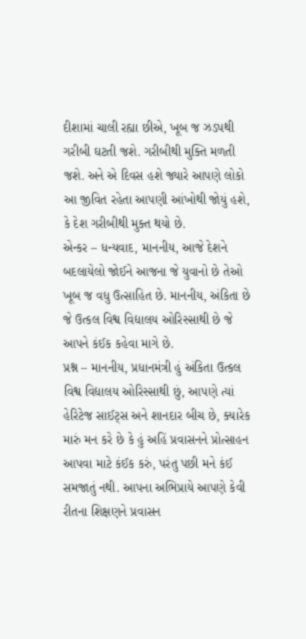દીશામાં ચાલી રહ્યા છીએ, ખૂબ જ ઝડપથી ગરીબી ઘટતી જશે. ગરીબીથી મુક્તિ મળતી જશે. અને એ દિવસ હશે જ્યારે આપણે લોકો આ જીવિત રહેતા આપણી આંખોથી જોયું હશે, કે દેશ ગરીબીથી મુક્ત થયો છે.
એન્કર – ધન્યવાદ, માનનીય, આજે દેશને બદલાયેલો જોઈને આજના જે યુવાનો છે તેઓ ખૂબ જ વધુ ઉત્સાહિત છે. માનનીય, અંકિતા છે જે ઉત્કલ વિશ્વ વિદ્યાલય ઓરિસ્સાથી છે જે આપને કંઈક કહેવા માગે છે.
પ્રશ્ન – માનનીય, પ્રધાનમંત્રી હું અંકિતા ઉત્કલ વિશ્વ વિદ્યાલય ઓરિસ્સાથી છું, આપણે ત્યાં હેરિટેજ સાઈટ્સ અને શાનદાર બીચ છે, ક્યારેક મારું મન કરે છે કે હું અહિં પ્રવાસનને પ્રોત્સાહન આપવા માટે કંઈક કરું, પરંતુ પછી મને કંઈ સમજાતું નથી. આપના અભિપ્રાયે આપણે કેવી રીતના શિક્ષણને પ્રવાસન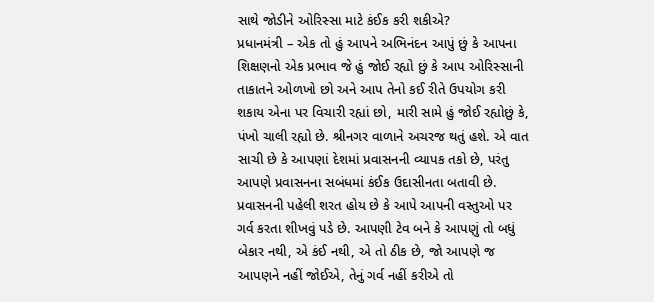સાથે જોડીને ઓરિસ્સા માટે કંઈક કરી શકીએ?
પ્રધાનમંત્રી – એક તો હું આપને અભિનંદન આપું છું કે આપના શિક્ષણનો એક પ્રભાવ જે હું જોઈ રહ્યો છું કે આપ ઓરિસ્સાની તાકાતને ઓળખો છો અને આપ તેનો કઈ રીતે ઉપયોગ કરી શકાય એના પર વિચારી રહ્યાં છો, મારી સામે હું જોઈ રહ્યોછું કે, પંખો ચાલી રહ્યો છે. શ્રીનગર વાળાને અચરજ થતું હશે. એ વાત સાચી છે કે આપણાં દેશમાં પ્રવાસનની વ્યાપક તકો છે, પરંતુ આપણે પ્રવાસનના સબંધમાં કંઈક ઉદાસીનતા બતાવી છે. પ્રવાસનની પહેલી શરત હોય છે કે આપે આપની વસ્તુઓ પર ગર્વ કરતા શીખવું પડે છે. આપણી ટેવ બને કે આપણું તો બધું બેકાર નથી, એ કંઈ નથી, એ તો ઠીક છે, જો આપણે જ આપણને નહીં જોઈએ, તેનું ગર્વ નહીં કરીએ તો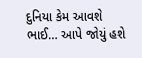દુનિયા કેમ આવશે ભાઈ… આપે જોયું હશે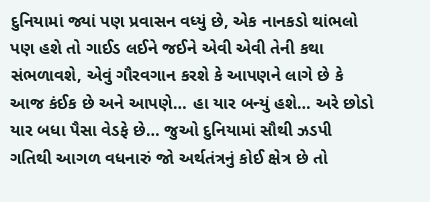દુનિયામાં જ્યાં પણ પ્રવાસન વધ્યું છે, એક નાનકડો થાંભલો પણ હશે તો ગાઈડ લઈને જઈને એવી એવી તેની કથા સંભળાવશે, એવું ગૌરવગાન કરશે કે આપણને લાગે છે કે આજ કંઈક છે અને આપણે… હા યાર બન્યું હશે… અરે છોડો યાર બધા પૈસા વેડફે છે… જુઓ દુનિયામાં સૌથી ઝડપી ગતિથી આગળ વધનારું જો અર્થતંત્રનું કોઈ ક્ષેત્ર છે તો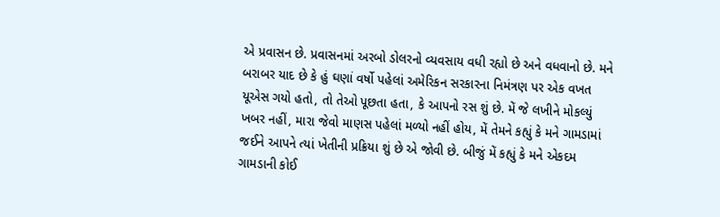એ પ્રવાસન છે. પ્રવાસનમાં અરબો ડોલરનો વ્યવસાય વધી રહ્યો છે અને વધવાનો છે. મને બરાબર યાદ છે કે હું ઘણાં વર્ષો પહેલાં અમેરિકન સરકારના નિમંત્રણ પર એક વખત યૂએસ ગયો હતો, તો તેઓ પૂછતા હતા, કે આપનો રસ શું છે. મેં જે લખીને મોકલ્યું ખબર નહીં, મારા જેવો માણસ પહેલાં મળ્યો નહીં હોય, મેં તેમને કહ્યું કે મને ગામડામાં જઈને આપને ત્યાં ખેતીની પ્રક્રિયા શું છે એ જોવી છે. બીજું મેં કહ્યું કે મને એકદમ ગામડાની કોઈ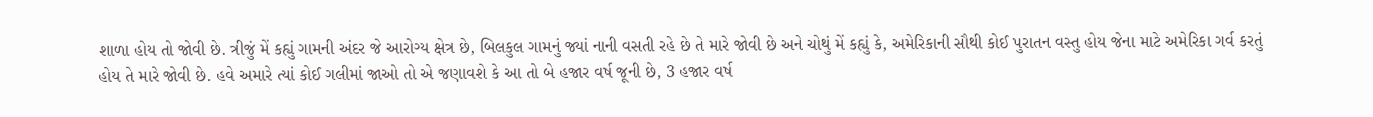શાળા હોય તો જોવી છે. ત્રીજું મેં કહ્યું ગામની અંદર જે આરોગ્ય ક્ષેત્ર છે, બિલકુલ ગામનું જ્યાં નાની વસતી રહે છે તે મારે જોવી છે અને ચોથું મેં કહ્યું કે, અમેરિકાની સૌથી કોઈ પુરાતન વસ્તુ હોય જેના માટે અમેરિકા ગર્વ કરતું હોય તે મારે જોવી છે. હવે અમારે ત્યાં કોઈ ગલીમાં જાઓ તો એ જણાવશે કે આ તો બે હજાર વર્ષ જૂની છે, 3 હજાર વર્ષ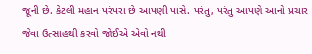જૂની છે. કેટલી મહાન પરંપરા છે આપણી પાસે. પરંતુ, પરંતુ આપણે આનો પ્રચાર જેવા ઉત્સાહથી કરવો જોઈએ એવો નથી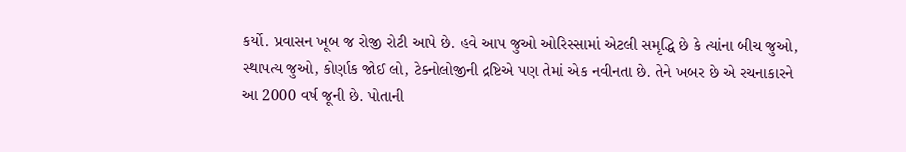કર્યો. પ્રવાસન ખૂબ જ રોજી રોટી આપે છે. હવે આપ જુઓ ઓરિસ્સામાં એટલી સમૃદ્ધિ છે કે ત્યાંના બીચ જુઓ, સ્થાપત્ય જુઓ, કોર્ણાક જોઈ લો, ટેક્નોલોજીની દ્રષ્ટિએ પણ તેમાં એક નવીનતા છે. તેને ખબર છે એ રચનાકારને આ 2000 વર્ષ જૂની છે. પોતાની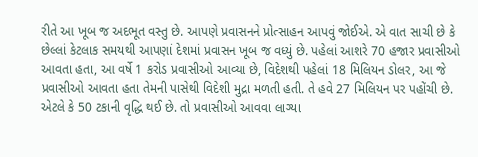રીતે આ ખૂબ જ અદભૂત વસ્તુ છે. આપણે પ્રવાસનને પ્રોત્સાહન આપવું જોઈએ. એ વાત સાચી છે કે છેલ્લાં કેટલાક સમયથી આપણાં દેશમાં પ્રવાસન ખૂબ જ વધ્યું છે. પહેલાં આશરે 70 હજાર પ્રવાસીઓ આવતા હતા, આ વર્ષે 1 કરોડ પ્રવાસીઓ આવ્યા છે, વિદેશથી પહેલાં 18 મિલિયન ડોલર, આ જે પ્રવાસીઓ આવતા હતા તેમની પાસેથી વિદેશી મુદ્રા મળતી હતી. તે હવે 27 મિલિયન પર પહોંચી છે. એટલે કે 50 ટકાની વૃદ્ધિ થઈ છે. તો પ્રવાસીઓ આવવા લાગ્યા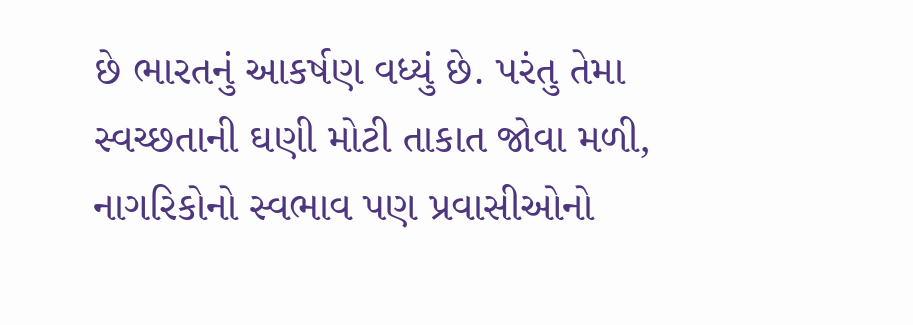છે ભારતનું આકર્ષણ વધ્યું છે. પરંતુ તેમા સ્વચ્છતાની ઘણી મોટી તાકાત જોવા મળી, નાગરિકોનો સ્વભાવ પણ પ્રવાસીઓનો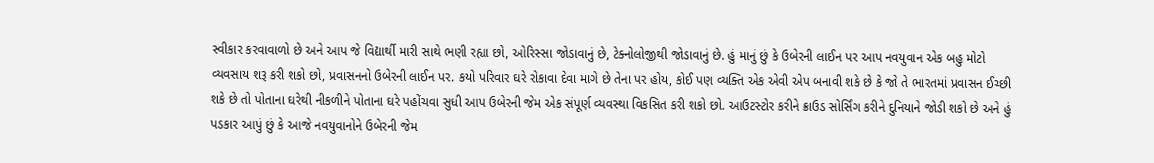સ્વીકાર કરવાવાળો છે અને આપ જે વિદ્યાર્થી મારી સાથે ભણી રહ્યા છો, ઓરિસ્સા જોડાવાનું છે, ટેક્નોલોજીથી જોડાવાનું છે. હું માનું છું કે ઉબેરની લાઈન પર આપ નવયુવાન એક બહુ મોટો વ્યવસાય શરૂ કરી શકો છો, પ્રવાસનનો ઉબેરની લાઈન પર. કયો પરિવાર ઘરે રોકાવા દેવા માગે છે તેના પર હોય, કોઈ પણ વ્યક્તિ એક એવી એપ બનાવી શકે છે કે જો તે ભારતમાં પ્રવાસન ઈચ્છી શકે છે તો પોતાના ઘરેથી નીકળીને પોતાના ઘરે પહોંચવા સુધી આપ ઉબેરની જેમ એક સંપૂર્ણ વ્યવસ્થા વિકસિત કરી શકો છો. આઉટસ્ટોર કરીને ક્રાઉડ સોર્સિંગ કરીને દુનિયાને જોડી શકો છે અને હું પડકાર આપું છું કે આજે નવયુવાનોને ઉબેરની જેમ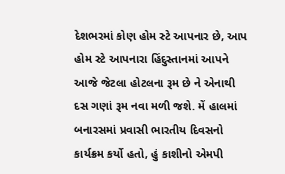દેશભરમાં કોણ હોમ સ્ટે આપનાર છે, આપ હોમ સ્ટે આપનારા હિંદુસ્તાનમાં આપને આજે જેટલા હોટલના રૂમ છે ને એનાથી દસ ગણાં રૂમ નવા મળી જશે. મેં હાલમાં બનારસમાં પ્રવાસી ભારતીય દિવસનો કાર્યક્રમ કર્યો હતો, હું કાશીનો એમપી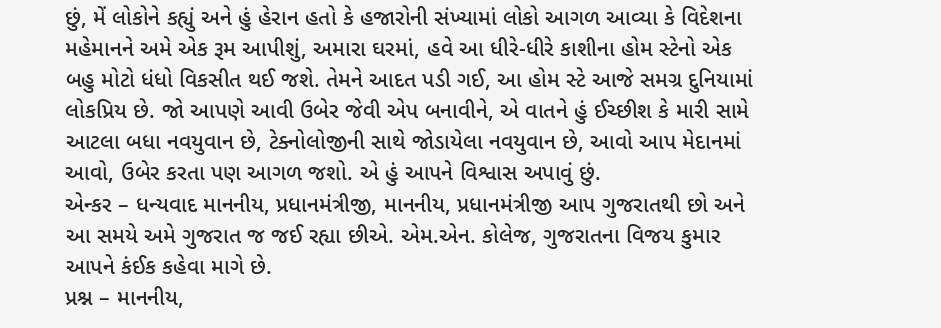છું, મેં લોકોને કહ્યું અને હું હેરાન હતો કે હજારોની સંખ્યામાં લોકો આગળ આવ્યા કે વિદેશના મહેમાનને અમે એક રૂમ આપીશું, અમારા ઘરમાં, હવે આ ધીરે-ધીરે કાશીના હોમ સ્ટેનો એક બહુ મોટો ધંધો વિકસીત થઈ જશે. તેમને આદત પડી ગઈ, આ હોમ સ્ટે આજે સમગ્ર દુનિયામાં લોકપ્રિય છે. જો આપણે આવી ઉબેર જેવી એપ બનાવીને, એ વાતને હું ઈચ્છીશ કે મારી સામે આટલા બધા નવયુવાન છે, ટેક્નોલોજીની સાથે જોડાયેલા નવયુવાન છે, આવો આપ મેદાનમાં આવો, ઉબેર કરતા પણ આગળ જશો. એ હું આપને વિશ્વાસ અપાવું છું.
એન્કર – ધન્યવાદ માનનીય, પ્રધાનમંત્રીજી, માનનીય, પ્રધાનમંત્રીજી આપ ગુજરાતથી છો અને આ સમયે અમે ગુજરાત જ જઈ રહ્યા છીએ. એમ.એન. કોલેજ, ગુજરાતના વિજય કુમાર આપને કંઈક કહેવા માગે છે.
પ્રશ્ન – માનનીય,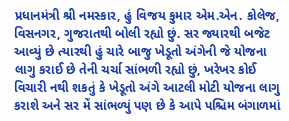પ્રધાનમંત્રી શ્રી નમસ્કાર, હું વિજય કુમાર એમ.એન. કોલેજ, વિસનગર, ગુજરાતથી બોલી રહ્યો છું. સર જ્યારથી બજેટ આવ્યું છે ત્યારથી હું ચારે બાજુ ખેડૂતો અંગેની જે યોજના લાગુ કરાઈ છે તેની ચર્ચા સાંભળી રહ્યો છું, ખરેખર કોઈ વિચારી નથી શકતું કે ખેડૂતો અંગે આટલી મોટી યોજના લાગુ કરાશે અને સર મેં સાંભળ્યું પણ છે કે આપે પશ્ચિમ બંગાળમાં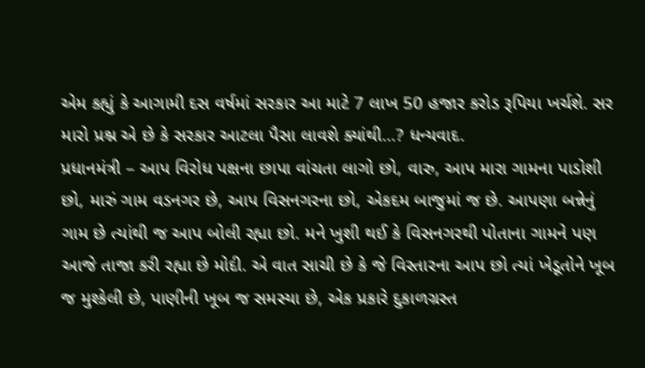એમ કહ્યું કે આગામી દસ વર્ષમાં સરકાર આ માટે 7 લાખ 50 હજાર કરોડ રૂપિયા ખર્ચશે. સર મારો પ્રશ્ન એ છે કે સરકાર આટલા પૈસા લાવશે ક્યાંથી…? ધન્યવાદ.
પ્રધાનમંત્રી – આપ વિરોધ પક્ષના છાપા વાંચતા લાગો છો, વારુ, આપ મારા ગામના પાડોશી છો, મારું ગામ વડનગર છે, આપ વિસનગરના છો, એકદમ બાજુમાં જ છે. આપણા બન્નેનું ગામ છે ત્યાંથી જ આપ બોલી રહ્યા છો. મને ખુશી થઈ કે વિસનગરથી પોતાના ગામને પણ આજે તાજા કરી રહ્યા છે મોદી. એ વાત સાચી છે કે જે વિસ્તારના આપ છો ત્યાં ખેડૂતોને ખૂબ જ મુશ્કેલી છે, પાણીની ખૂબ જ સમસ્યા છે, એક પ્રકારે દુકાળગ્રસ્ત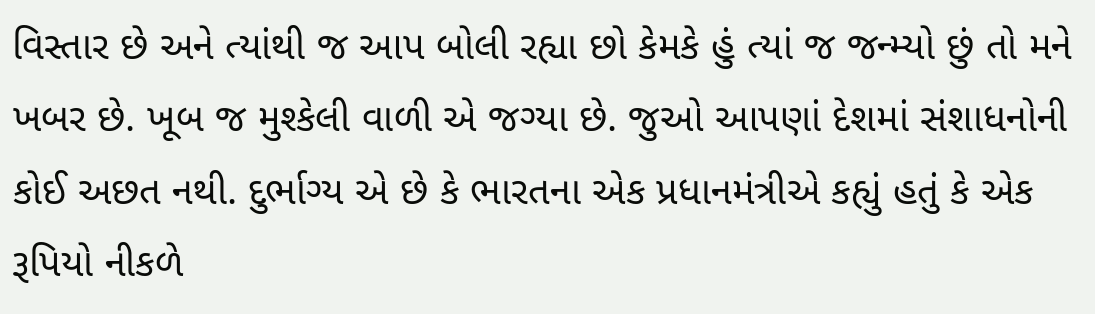વિસ્તાર છે અને ત્યાંથી જ આપ બોલી રહ્યા છો કેમકે હું ત્યાં જ જન્મ્યો છું તો મને ખબર છે. ખૂબ જ મુશ્કેલી વાળી એ જગ્યા છે. જુઓ આપણાં દેશમાં સંશાધનોની કોઈ અછત નથી. દુર્ભાગ્ય એ છે કે ભારતના એક પ્રધાનમંત્રીએ કહ્યું હતું કે એક રૂપિયો નીકળે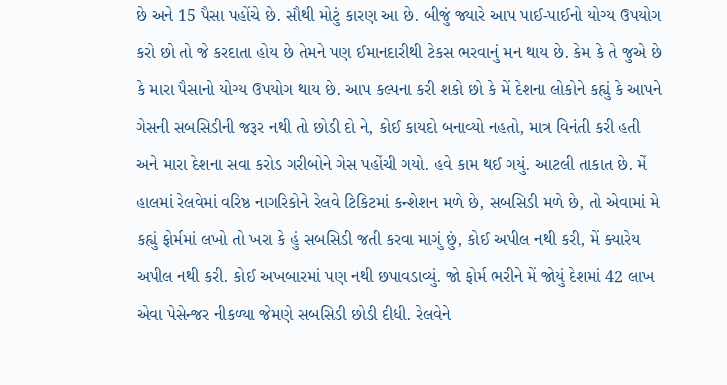છે અને 15 પૈસા પહોંચે છે. સૌથી મોટું કારણ આ છે. બીજું જ્યારે આપ પાઈ-પાઈનો યોગ્ય ઉપયોગ કરો છો તો જે કરદાતા હોય છે તેમને પણ ઈમાનદારીથી ટેકસ ભરવાનું મન થાય છે. કેમ કે તે જુએ છે કે મારા પૈસાનો યોગ્ય ઉપયોગ થાય છે. આપ કલ્પના કરી શકો છો કે મેં દેશના લોકોને કહ્યું કે આપને ગેસની સબસિડીની જરૂર નથી તો છોડી દો ને, કોઈ કાયદો બનાવ્યો નહતો, માત્ર વિનંતી કરી હતી અને મારા દેશના સવા કરોડ ગરીબોને ગેસ પહોંચી ગયો. હવે કામ થઈ ગયું. આટલી તાકાત છે. મેં હાલમાં રેલવેમાં વરિષ્ઠ નાગરિકોને રેલવે ટિકિટમાં કન્શેશન મળે છે, સબસિડી મળે છે, તો એવામાં મે કહ્યું ફોર્મમાં લખો તો ખરા કે હું સબસિડી જતી કરવા માગું છું, કોઈ અપીલ નથી કરી, મેં ક્યારેય અપીલ નથી કરી. કોઈ અખબારમાં પણ નથી છપાવડાવ્યું. જો ફોર્મ ભરીને મેં જોયું દેશમાં 42 લાખ એવા પેસેન્જર નીકળ્યા જેમણે સબસિડી છોડી દીધી. રેલવેને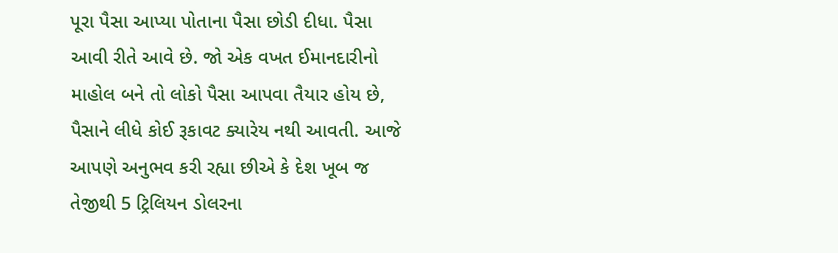પૂરા પૈસા આપ્યા પોતાના પૈસા છોડી દીધા. પૈસા આવી રીતે આવે છે. જો એક વખત ઈમાનદારીનો માહોલ બને તો લોકો પૈસા આપવા તૈયાર હોય છે, પૈસાને લીધે કોઈ રૂકાવટ ક્યારેય નથી આવતી. આજે આપણે અનુભવ કરી રહ્યા છીએ કે દેશ ખૂબ જ તેજીથી 5 ટ્રિલિયન ડોલરના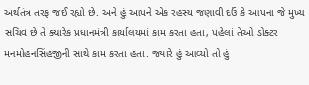અર્થતંત્ર તરફ જઈ રહ્યો છે. અને હું આપને એક રહસ્ય જણાવી દઉં કે આપના જે મુખ્ય સચિવ છે તે ક્યારેક પ્રધાનમંત્રી કાર્યાલયમાં કામ કરતા હતા, પહેલાં તેઓ ડોક્ટર મનમોહનસિંહજીની સાથે કામ કરતા હતા. જ્યારે હું આવ્યો તો હું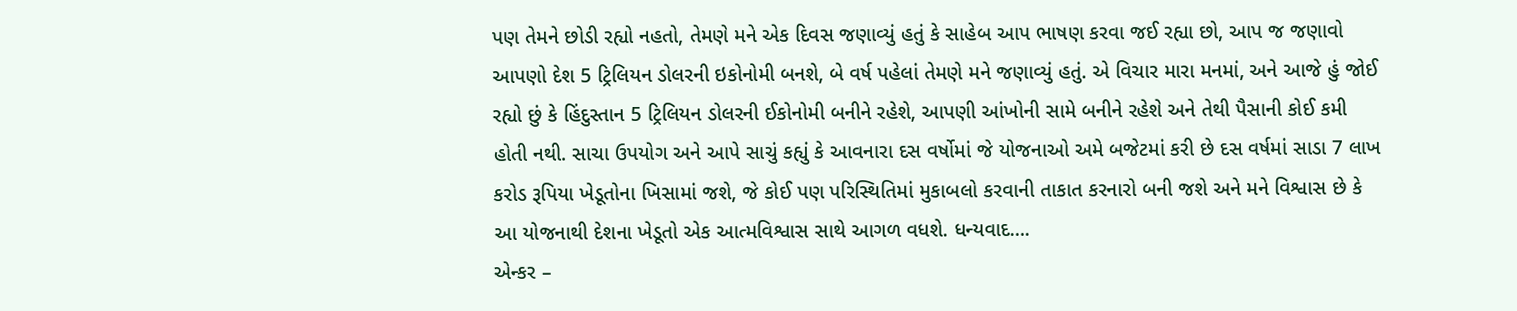પણ તેમને છોડી રહ્યો નહતો, તેમણે મને એક દિવસ જણાવ્યું હતું કે સાહેબ આપ ભાષણ કરવા જઈ રહ્યા છો, આપ જ જણાવો આપણો દેશ 5 ટ્રિલિયન ડોલરની ઇકોનોમી બનશે, બે વર્ષ પહેલાં તેમણે મને જણાવ્યું હતું. એ વિચાર મારા મનમાં, અને આજે હું જોઈ રહ્યો છું કે હિંદુસ્તાન 5 ટ્રિલિયન ડોલરની ઈકોનોમી બનીને રહેશે, આપણી આંખોની સામે બનીને રહેશે અને તેથી પૈસાની કોઈ કમી હોતી નથી. સાચા ઉપયોગ અને આપે સાચું કહ્યું કે આવનારા દસ વર્ષોમાં જે યોજનાઓ અમે બજેટમાં કરી છે દસ વર્ષમાં સાડા 7 લાખ કરોડ રૂપિયા ખેડૂતોના ખિસામાં જશે, જે કોઈ પણ પરિસ્થિતિમાં મુકાબલો કરવાની તાકાત કરનારો બની જશે અને મને વિશ્વાસ છે કે આ યોજનાથી દેશના ખેડૂતો એક આત્મવિશ્વાસ સાથે આગળ વધશે. ધન્યવાદ….
એન્કર –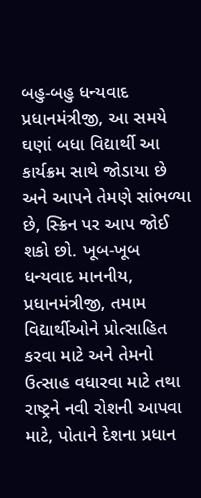બહુ-બહુ ધન્યવાદ પ્રધાનમંત્રીજી, આ સમયે ઘણાં બધા વિદ્યાર્થી આ કાર્યક્રમ સાથે જોડાયા છે અને આપને તેમણે સાંભળ્યા છે, સ્ક્રિન પર આપ જોઈ શકો છો. ખૂબ-ખૂબ ધન્યવાદ માનનીય, પ્રધાનમંત્રીજી, તમામ વિદ્યાર્થીઓને પ્રોત્સાહિત કરવા માટે અને તેમનો ઉત્સાહ વધારવા માટે તથા રાષ્ટ્રને નવી રોશની આપવા માટે, પોતાને દેશના પ્રધાન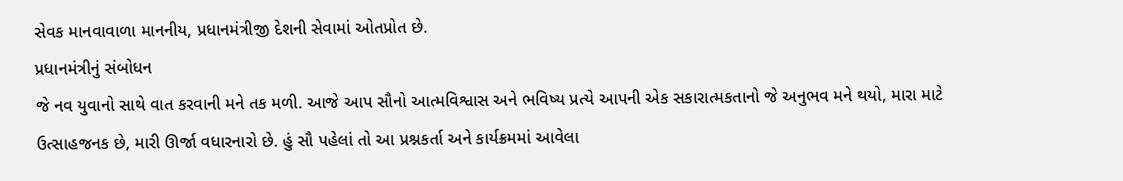સેવક માનવાવાળા માનનીય, પ્રધાનમંત્રીજી દેશની સેવામાં ઓતપ્રોત છે.
પ્રધાનમંત્રીનું સંબોધન
જે નવ યુવાનો સાથે વાત કરવાની મને તક મળી. આજે આપ સૌનો આત્મવિશ્વાસ અને ભવિષ્ય પ્રત્યે આપની એક સકારાત્મકતાનો જે અનુભવ મને થયો, મારા માટે ઉત્સાહજનક છે, મારી ઊર્જા વધારનારો છે. હું સૌ પહેલાં તો આ પ્રશ્નકર્તા અને કાર્યક્રમમાં આવેલા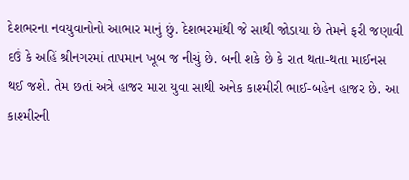દેશભરના નવયુવાનોનો આભાર માનું છું. દેશભરમાંથી જે સાથી જોડાયા છે તેમને ફરી જણાવી દઉં કે અહિં શ્રીનગરમાં તાપમાન ખૂબ જ નીચું છે. બની શકે છે કે રાત થતા-થતા માઈનસ થઈ જશે. તેમ છતાં અત્રે હાજર મારા યુવા સાથી અનેક કાશ્મીરી ભાઈ-બહેન હાજર છે. આ કાશ્મીરની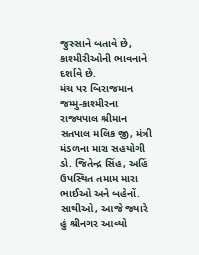જુસ્સાને બતાવે છે, કાશ્મીરીઓની ભાવનાને દર્શાવે છે.
મંચ પર બિરાજમાન જમ્મુ-કાશ્મીરના રાજ્યપાલ શ્રીમાન સતપાલ મલિક જી, મંત્રી મંડળના મારા સહયોગી ડો. જિતેન્દ્ર સિંહ, અહિં ઉપસ્થિત તમામ મારા ભાઈઓ અને બહેનોં.
સાથીઓ, આજે જ્યારે હું શ્રીનગર આવ્યો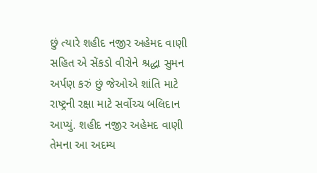છું ત્યારે શહીદ નજીર અહેમદ વાણી સહિત એ સેંકડો વીરોને શ્રદ્ધા સુમન અર્પણ કરું છું જેઓએ શાંતિ માટે રાષ્ટ્રની રક્ષા માટે સર્વોચ્ચ બલિદાન આપ્યું. શહીદ નજીર અહેમદ વાણી તેમના આ અદમ્ય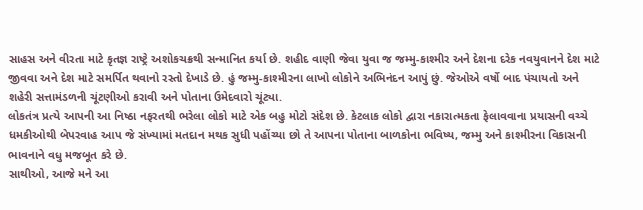સાહસ અને વીરતા માટે કૃતજ્ઞ રાષ્ટ્રે અશોકચક્રથી સન્માનિત કર્યા છે. શહીદ વાણી જેવા યુવા જ જમ્મુ-કાશ્મીર અને દેશના દરેક નવયુવાનને દેશ માટે જીવવા અને દેશ માટે સમર્પિત થવાનો રસ્તો દેખાડે છે. હું જમ્મુ-કાશ્મીરના લાખો લોકોને અભિનંદન આપું છું. જેઓએ વર્ષો બાદ પંચાયતો અને શહેરી સત્તામંડળની ચૂંટણીઓ કરાવી અને પોતાના ઉમેદવારો ચૂંટ્યા.
લોકતંત્ર પ્રત્યે આપની આ નિષ્ઠા નફરતથી ભરેલા લોકો માટે એક બહુ મોટો સંદેશ છે. કેટલાક લોકો દ્વારા નકારાત્મકતા ફેલાવવાના પ્રયાસની વચ્ચે ધમકીઓથી બેપરવાહ આપ જે સંખ્યામાં મતદાન મથક સુધી પહોંચ્યા છો તે આપના પોતાના બાળકોના ભવિષ્ય, જમ્મુ અને કાશ્મીરના વિકાસની ભાવનાને વધુ મજબૂત કરે છે.
સાથીઓ, આજે મને આ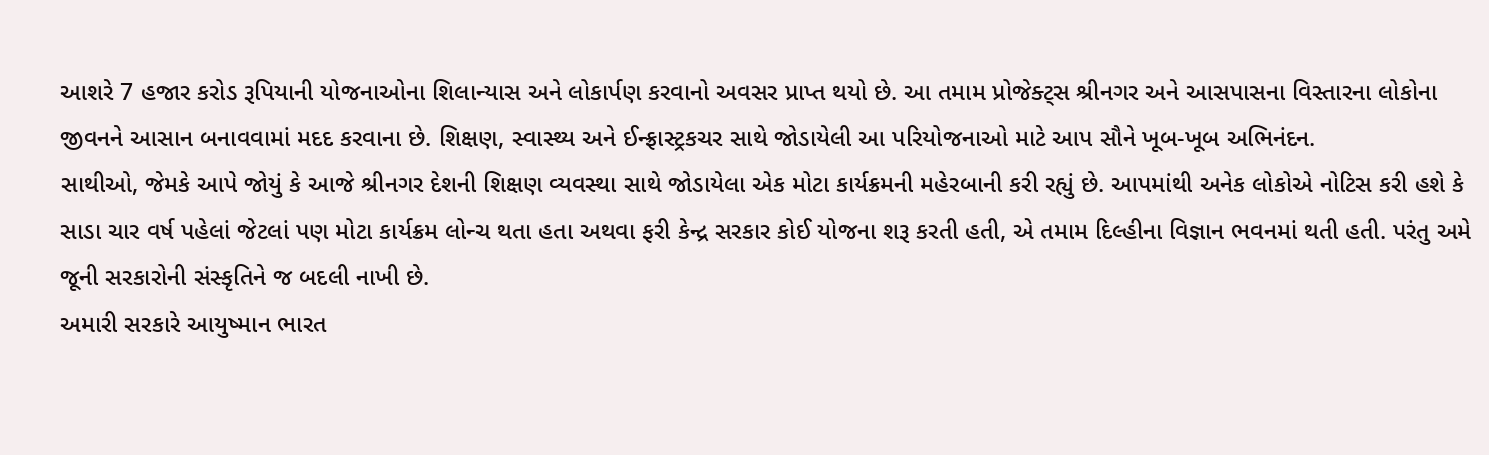આશરે 7 હજાર કરોડ રૂપિયાની યોજનાઓના શિલાન્યાસ અને લોકાર્પણ કરવાનો અવસર પ્રાપ્ત થયો છે. આ તમામ પ્રોજેક્ટ્સ શ્રીનગર અને આસપાસના વિસ્તારના લોકોના જીવનને આસાન બનાવવામાં મદદ કરવાના છે. શિક્ષણ, સ્વાસ્થ્ય અને ઈન્ફ્રાસ્ટ્રકચર સાથે જોડાયેલી આ પરિયોજનાઓ માટે આપ સૌને ખૂબ-ખૂબ અભિનંદન.
સાથીઓ, જેમકે આપે જોયું કે આજે શ્રીનગર દેશની શિક્ષણ વ્યવસ્થા સાથે જોડાયેલા એક મોટા કાર્યક્રમની મહેરબાની કરી રહ્યું છે. આપમાંથી અનેક લોકોએ નોટિસ કરી હશે કે સાડા ચાર વર્ષ પહેલાં જેટલાં પણ મોટા કાર્યક્રમ લોન્ચ થતા હતા અથવા ફરી કેન્દ્ર સરકાર કોઈ યોજના શરૂ કરતી હતી, એ તમામ દિલ્હીના વિજ્ઞાન ભવનમાં થતી હતી. પરંતુ અમે જૂની સરકારોની સંસ્કૃતિને જ બદલી નાખી છે.
અમારી સરકારે આયુષ્માન ભારત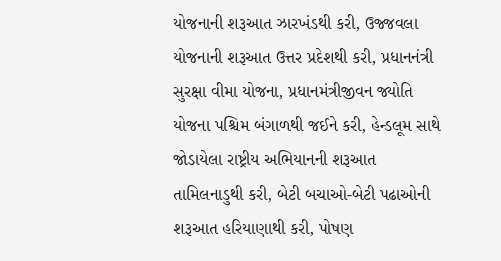યોજનાની શરૂઆત ઝારખંડથી કરી, ઉજ્જવલા યોજનાની શરૂઆત ઉત્તર પ્રદેશથી કરી, પ્રધાનનંત્રી સુરક્ષા વીમા યોજના, પ્રધાનમંત્રીજીવન જ્યોતિ યોજના પશ્ચિમ બંગાળથી જઈને કરી, હેન્ડલૂમ સાથે જોડાયેલા રાષ્ટ્રીય અભિયાનની શરૂઆત તામિલનાડુથી કરી, બેટી બચાઓ-બેટી પઢાઓની શરૂઆત હરિયાણાથી કરી, પોષણ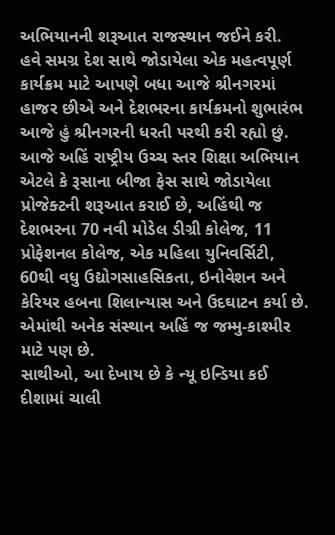અભિયાનની શરૂઆત રાજસ્થાન જઈને કરી.
હવે સમગ્ર દેશ સાથે જોડાયેલા એક મહત્વપૂર્ણ કાર્યક્રમ માટે આપણે બધા આજે શ્રીનગરમાં હાજર છીએ અને દેશભરના કાર્યક્રમનો શુભારંભ આજે હું શ્રીનગરની ધરતી પરથી કરી રહ્યો છું. આજે અહિં રાષ્ટ્રીય ઉચ્ચ સ્તર શિક્ષા અભિયાન એટલે કે રૂસાના બીજા ફેસ સાથે જોડાયેલા પ્રોજેક્ટની શરૂઆત કરાઈ છે, અહિંથી જ દેશભરના 70 નવી મોડેલ ડીગ્રી કોલેજ, 11 પ્રોફેશનલ કોલેજ, એક મહિલા યુનિવર્સિટી, 60થી વધુ ઉદ્યોગસાહસિકતા, ઇનોવેશન અને કેરિયર હબના શિલાન્યાસ અને ઉદઘાટન કર્યા છે. એમાંથી અનેક સંસ્થાન અહિં જ જમ્મુ-કાશ્મીર માટે પણ છે.
સાથીઓ, આ દેખાય છે કે ન્યૂ ઇન્ડિયા કઈ દીશામાં ચાલી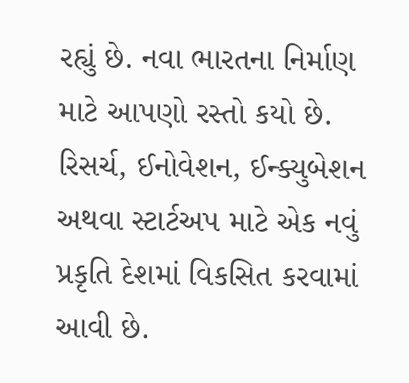રહ્યું છે. નવા ભારતના નિર્માણ માટે આપણો રસ્તો કયો છે. રિસર્ચ, ઈનોવેશન, ઈન્ક્યુબેશન અથવા સ્ટાર્ટઅપ માટે એક નવું પ્રકૃતિ દેશમાં વિકસિત કરવામાં આવી છે.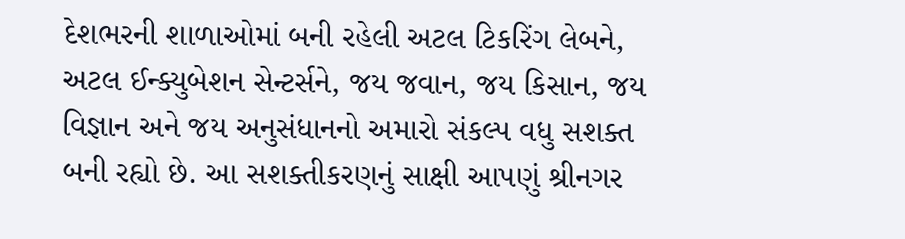દેશભરની શાળાઓમાં બની રહેલી અટલ ટિકરિંગ લેબને, અટલ ઈન્ક્યુબેશન સેન્ટર્સને, જય જવાન, જય કિસાન, જય વિજ્ઞાન અને જય અનુસંધાનનો અમારો સંકલ્પ વધુ સશક્ત બની રહ્યો છે. આ સશક્તીકરણનું સાક્ષી આપણું શ્રીનગર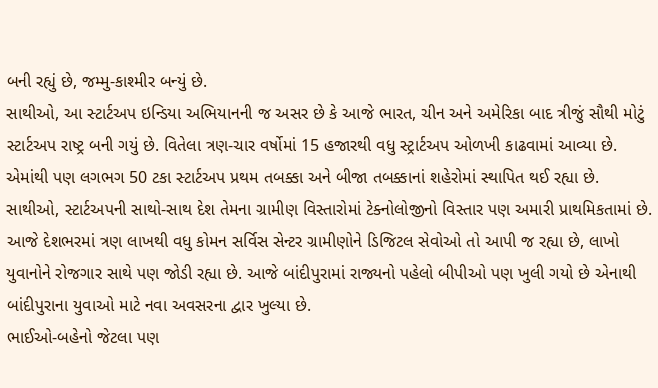બની રહ્યું છે, જમ્મુ-કાશ્મીર બન્યું છે.
સાથીઓ, આ સ્ટાર્ટઅપ ઇન્ડિયા અભિયાનની જ અસર છે કે આજે ભારત, ચીન અને અમેરિકા બાદ ત્રીજું સૌથી મોટું સ્ટાર્ટઅપ રાષ્ટ્ર બની ગયું છે. વિતેલા ત્રણ-ચાર વર્ષોમાં 15 હજારથી વધુ સ્ટ્રાર્ટઅપ ઓળખી કાઢવામાં આવ્યા છે. એમાંથી પણ લગભગ 50 ટકા સ્ટાર્ટઅપ પ્રથમ તબક્કા અને બીજા તબક્કાનાં શહેરોમાં સ્થાપિત થઈ રહ્યા છે.
સાથીઓ, સ્ટાર્ટઅપની સાથો-સાથ દેશ તેમના ગ્રામીણ વિસ્તારોમાં ટેક્નોલોજીનો વિસ્તાર પણ અમારી પ્રાથમિકતામાં છે. આજે દેશભરમાં ત્રણ લાખથી વધુ કોમન સર્વિસ સેન્ટર ગ્રામીણોને ડિજિટલ સેવોઓ તો આપી જ રહ્યા છે, લાખો યુવાનોને રોજગાર સાથે પણ જોડી રહ્યા છે. આજે બાંદીપુરામાં રાજ્યનો પહેલો બીપીઓ પણ ખુલી ગયો છે એનાથી બાંદીપુરાના યુવાઓ માટે નવા અવસરના દ્વાર ખુલ્યા છે.
ભાઈઓ-બહેનો જેટલા પણ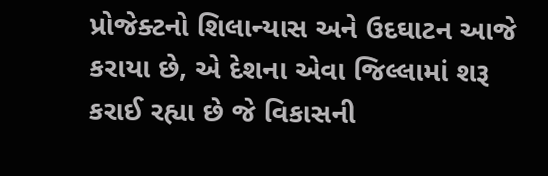પ્રોજેક્ટનો શિલાન્યાસ અને ઉદઘાટન આજે કરાયા છે, એ દેશના એવા જિલ્લામાં શરૂ કરાઈ રહ્યા છે જે વિકાસની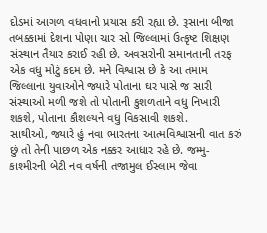દોડમાં આગળ વધવાનો પ્રયાસ કરી રહ્યા છે. રૂસાના બીજા તબક્કામાં દેશના પોણા ચાર સો જિલ્લામાં ઉત્કૃષ્ટ શિક્ષણ સંસ્થાન તૈયાર કરાઈ રહી છે. અવસરોની સમાનતાની તરફ એક વધુ મોટું કદમ છે. મને વિશ્વાસ છે કે આ તમામ જિલ્લાના યુવાઓને જ્યારે પોતાના ઘર પાસે જ સારી સંસ્થાઓ મળી જશે તો પોતાની કુશળતાને વધુ નિખારી શકશે, પોતાના કૌશલ્યને વધુ વિકસાવી શકશે.
સાથીઓ, જ્યારે હું નવા ભારતના આત્મવિશ્વાસની વાત કરું છું તો તેની પાછળ એક નક્કર આધાર રહે છે. જમ્મુ-કાશ્મીરની બેટી નવ વર્ષની તજામુલ ઈસ્લામ જેવા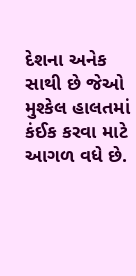દેશના અનેક સાથી છે જેઓ મુશ્કેલ હાલતમાં કંઈક કરવા માટે આગળ વધે છે.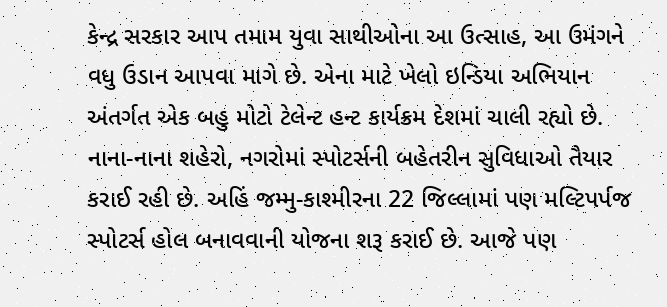કેન્દ્ર સરકાર આપ તમામ યુવા સાથીઓના આ ઉત્સાહ, આ ઉમંગને વધુ ઉડાન આપવા માગે છે. એના માટે ખેલો ઇન્ડિયા અભિયાન અંતર્ગત એક બહુ મોટો ટેલેન્ટ હન્ટ કાર્યક્રમ દેશમાં ચાલી રહ્યો છે. નાના-નાના શહેરો, નગરોમાં સ્પોટર્સની બહેતરીન સુવિધાઓ તૈયાર કરાઈ રહી છે. અહિં જમ્મુ-કાશ્મીરના 22 જિલ્લામાં પણ મલ્ટિપર્પજ સ્પોટર્સ હોલ બનાવવાની યોજના શરૂ કરાઈ છે. આજે પણ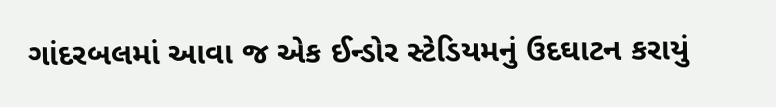ગાંદરબલમાં આવા જ એક ઈન્ડોર સ્ટેડિયમનું ઉદઘાટન કરાયું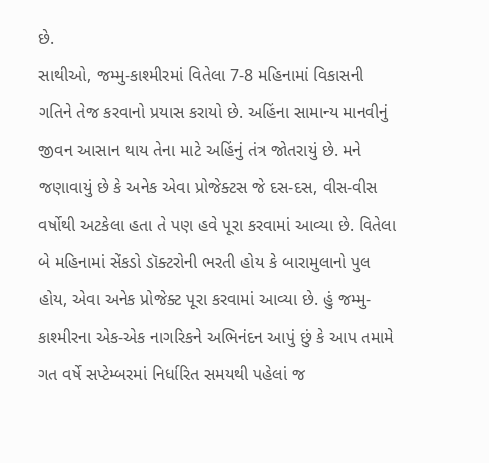છે.
સાથીઓ, જમ્મુ-કાશ્મીરમાં વિતેલા 7-8 મહિનામાં વિકાસની ગતિને તેજ કરવાનો પ્રયાસ કરાયો છે. અહિંના સામાન્ય માનવીનું જીવન આસાન થાય તેના માટે અહિંનું તંત્ર જોતરાયું છે. મને જણાવાયું છે કે અનેક એવા પ્રોજેક્ટસ જે દસ-દસ, વીસ-વીસ વર્ષોથી અટકેલા હતા તે પણ હવે પૂરા કરવામાં આવ્યા છે. વિતેલા બે મહિનામાં સેંકડો ડૉક્ટરોની ભરતી હોય કે બારામુલાનો પુલ હોય, એવા અનેક પ્રોજેક્ટ પૂરા કરવામાં આવ્યા છે. હું જમ્મુ-કાશ્મીરના એક-એક નાગરિકને અભિનંદન આપું છું કે આપ તમામે ગત વર્ષે સપ્ટેમ્બરમાં નિર્ધારિત સમયથી પહેલાં જ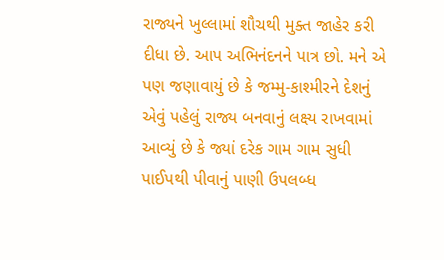રાજ્યને ખુલ્લામાં શૌચથી મુક્ત જાહેર કરી દીધા છે. આપ અભિનંદનને પાત્ર છો. મને એ પણ જણાવાયું છે કે જમ્મુ-કાશ્મીરને દેશનું એવું પહેલું રાજ્ય બનવાનું લક્ષ્ય રાખવામાં આવ્યું છે કે જ્યાં દરેક ગામ ગામ સુધી પાઈપથી પીવાનું પાણી ઉપલબ્ધ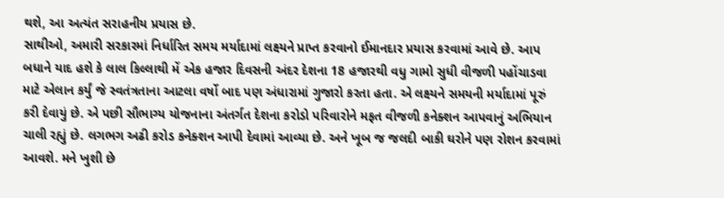થશે, આ અત્યંત સરાહનીય પ્રયાસ છે.
સાથીઓ, અમારી સરકારમાં નિર્ધારિત સમય મર્યાદામાં લક્ષ્યને પ્રાપ્ત કરવાનો ઈમાનદાર પ્રયાસ કરવામાં આવે છે. આપ બધાને યાદ હશે કે લાલ કિલ્લાથી મેં એક હજાર દિવસની અંદર દેશના 18 હજારથી વધુ ગામો સુધી વીજળી પહોંચાડવા માટે એલાન કર્યું જે સ્વતંત્રતાના આટલા વર્ષો બાદ પણ અંધારામાં ગુજારો કરતા હતા. એ લક્ષ્યને સમયની મર્યાદામાં પૂરું કરી દેવાયું છે. એ પછી સૌભાગ્ય યોજનાના અંતર્ગત દેશના કરોડો પરિવારોને મફત વીજળી કનેક્શન આપવાનું અભિયાન ચાલી રહ્યું છે. લગભગ અઢી કરોડ કનેક્શન આપી દેવામાં આવ્યા છે. અને ખૂબ જ જલદી બાકી ઘરોને પણ રોશન કરવામાં આવશે. મને ખુશી છે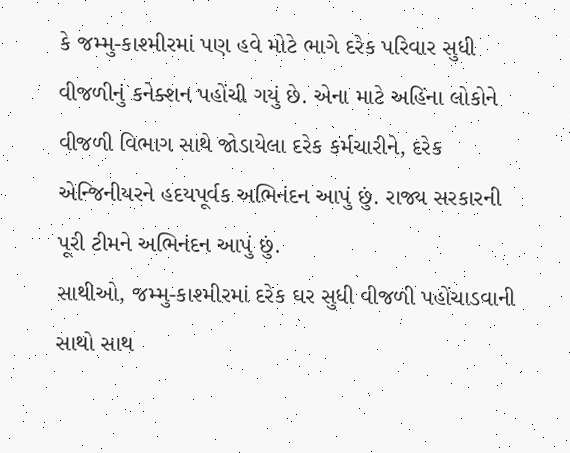કે જમ્મુ-કાશ્મીરમાં પણ હવે મોટે ભાગે દરેક પરિવાર સુધી વીજળીનું કનેક્શન પહોંચી ગયું છે. એના માટે અહિંના લોકોને વીજળી વિભાગ સાથે જોડાયેલા દરેક કર્મચારીને, દરેક એન્જિનીયરને હદયપૂર્વક અભિનંદન આપું છું. રાજ્ય સરકારની પૂરી ટીમને અભિનંદન આપું છું.
સાથીઓ, જમ્મુ-કાશ્મીરમાં દરેક ઘર સુધી વીજળી પહોંચાડવાની સાથો સાથ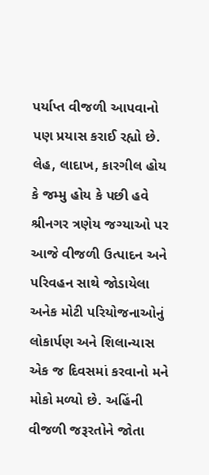પર્યાપ્ત વીજળી આપવાનો પણ પ્રયાસ કરાઈ રહ્યો છે. લેહ, લાદાખ, કારગીલ હોય કે જમ્મુ હોય કે પછી હવે શ્રીનગર ત્રણેય જગ્યાઓ પર આજે વીજળી ઉત્પાદન અને પરિવહન સાથે જોડાયેલા અનેક મોટી પરિયોજનાઓનું લોકાર્પણ અને શિલાન્યાસ એક જ દિવસમાં કરવાનો મને મોકો મળ્યો છે. અહિંની વીજળી જરૂરતોને જોતા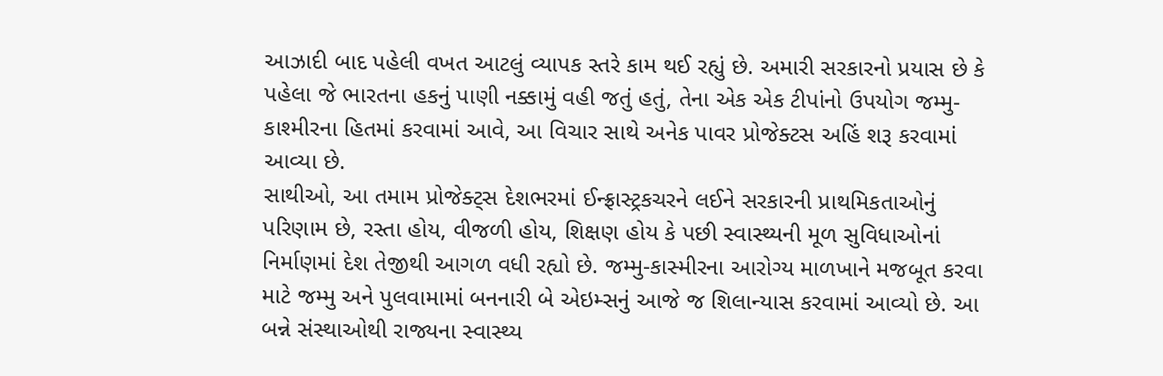આઝાદી બાદ પહેલી વખત આટલું વ્યાપક સ્તરે કામ થઈ રહ્યું છે. અમારી સરકારનો પ્રયાસ છે કે પહેલા જે ભારતના હકનું પાણી નક્કામું વહી જતું હતું, તેના એક એક ટીપાંનો ઉપયોગ જમ્મુ-કાશ્મીરના હિતમાં કરવામાં આવે, આ વિચાર સાથે અનેક પાવર પ્રોજેક્ટસ અહિં શરૂ કરવામાં આવ્યા છે.
સાથીઓ, આ તમામ પ્રોજેક્ટ્સ દેશભરમાં ઈન્ફ્રાસ્ટ્રકચરને લઈને સરકારની પ્રાથમિકતાઓનું પરિણામ છે, રસ્તા હોય, વીજળી હોય, શિક્ષણ હોય કે પછી સ્વાસ્થ્યની મૂળ સુવિધાઓનાં નિર્માણમાં દેશ તેજીથી આગળ વધી રહ્યો છે. જમ્મુ-કાસ્મીરના આરોગ્ય માળખાને મજબૂત કરવા માટે જમ્મુ અને પુલવામામાં બનનારી બે એઇમ્સનું આજે જ શિલાન્યાસ કરવામાં આવ્યો છે. આ બન્ને સંસ્થાઓથી રાજ્યના સ્વાસ્થ્ય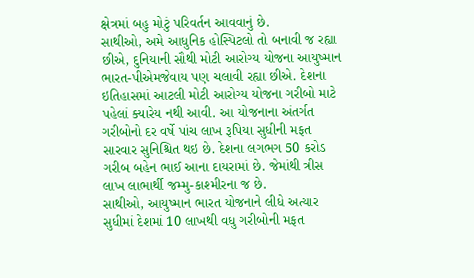ક્ષેત્રમાં બહુ મોટું પરિવર્તન આવવાનું છે.
સાથીઓ, અમે આધુનિક હોસ્પિટલો તો બનાવી જ રહ્યા છીએ, દુનિયાની સૌથી મોટી આરોગ્ય યોજના આયુષ્માન ભારત-પીએમજેવાય પણ ચલાવી રહ્યા છીએ. દેશના ઇતિહાસમાં આટલી મોટી આરોગ્ય યોજના ગરીબો માટે પહેલાં ક્યારેય નથી આવી. આ યોજનાના અંતર્ગત ગરીબોનો દર વર્ષે પાંચ લાખ રૂપિયા સુધીની મફત સારવાર સુનિશ્ચિત થઇ છે. દેશના લગભગ 50 કરોડ ગરીબ બહેન ભાઈ આના દાયરામાં છે. જેમાંથી ત્રીસ લાખ લાભાર્થી જમ્મુ-કાશ્મીરના જ છે.
સાથીઓ, આયુષ્માન ભારત યોજનાને લીધે અત્યાર સુધીમાં દેશમાં 10 લાખથી વધુ ગરીબોની મફત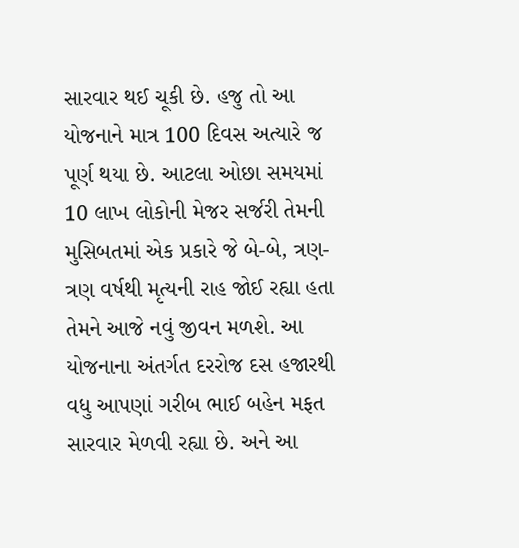સારવાર થઈ ચૂકી છે. હજુ તો આ યોજનાને માત્ર 100 દિવસ અત્યારે જ પૂર્ણ થયા છે. આટલા ઓછા સમયમાં 10 લાખ લોકોની મેજર સર્જરી તેમની મુસિબતમાં એક પ્રકારે જે બે-બે, ત્રણ-ત્રણ વર્ષથી મૃત્યની રાહ જોઈ રહ્યા હતા તેમને આજે નવું જીવન મળશે. આ યોજનાના અંતર્ગત દરરોજ દસ હજારથી વધુ આપણાં ગરીબ ભાઈ બહેન મફત સારવાર મેળવી રહ્યા છે. અને આ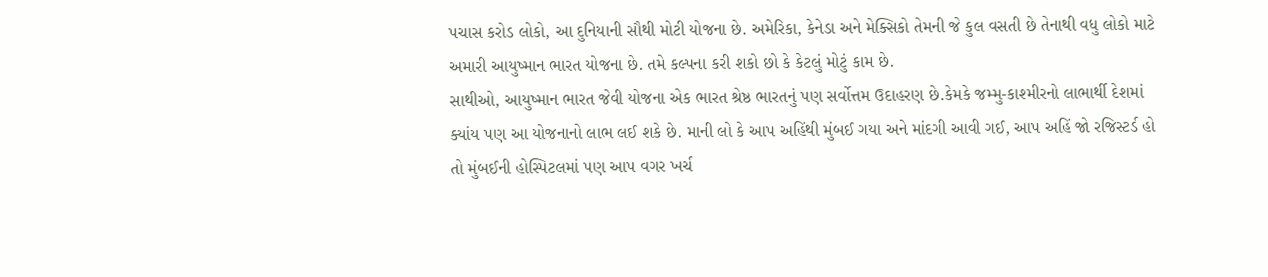પચાસ કરોડ લોકો, આ દુનિયાની સૌથી મોટી યોજના છે. અમેરિકા, કેનેડા અને મેક્સિકો તેમની જે કુલ વસતી છે તેનાથી વધુ લોકો માટે અમારી આયુષ્માન ભારત યોજના છે. તમે કલ્પના કરી શકો છો કે કેટલું મોટું કામ છે.
સાથીઓ, આયુષ્માન ભારત જેવી યોજના એક ભારત શ્રેષ્ઠ ભારતનું પણ સર્વોત્તમ ઉદાહરણ છે.કેમકે જમ્મુ-કાશ્મીરનો લાભાર્થી દેશમાં ક્યાંય પણ આ યોજનાનો લાભ લઈ શકે છે. માની લો કે આપ અહિંથી મુંબઈ ગયા અને માંદગી આવી ગઈ, આપ અહિં જો રજિસ્ટર્ડ હો તો મુંબઈની હોસ્પિટલમાં પણ આપ વગર ખર્ચ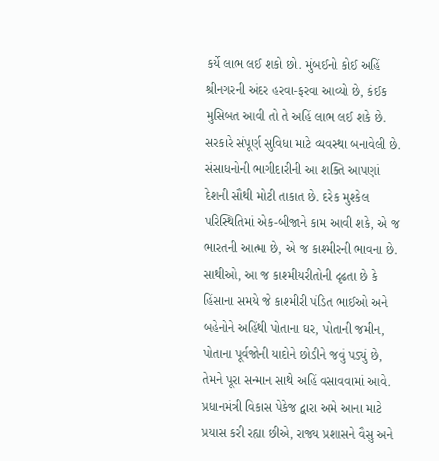કર્યે લાભ લઈ શકો છો. મુંબઈનો કોઈ અહિં શ્રીનગરની અંદર હરવા-ફરવા આવ્યો છે, કંઈક મુસિબત આવી તો તે અહિં લાભ લઈ શકે છે. સરકારે સંપૂર્ણ સુવિધા માટે વ્યવસ્થા બનાવેલી છે. સંસાધનોની ભાગીદારીની આ શક્તિ આપણાં દેશની સૌથી મોટી તાકાત છે. દરેક મુશ્કેલ પરિસ્થિતિમાં એક-બીજાને કામ આવી શકે, એ જ ભારતની આત્મા છે, એ જ કાશ્મીરની ભાવના છે.
સાથીઓ, આ જ કાશ્મીયરીતોની દૃઢતા છે કે હિંસાના સમયે જે કાશ્મીરી પંડિત ભાઈઓ અને બહેનોને અહિંથી પોતાના ઘર, પોતાની જમીન, પોતાના પૂર્વજોની યાદોને છોડીને જવું પડ્યું છે, તેમને પૂરા સન્માન સાથે અહિં વસાવવામાં આવે.
પ્રધાનમંત્રી વિકાસ પેકેજ દ્વારા અમે આના માટે પ્રયાસ કરી રહ્યા છીએ, રાજ્ય પ્રશાસને વૈસુ અને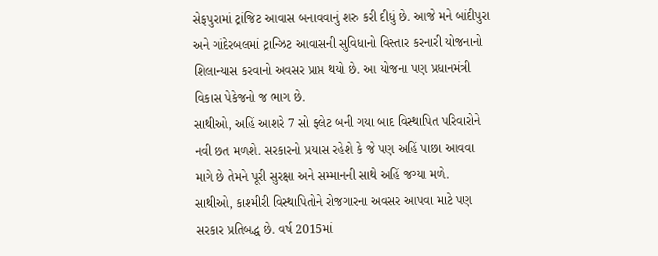સેફપુરામાં ટ્રાંજિટ આવાસ બનાવવાનું શરુ કરી દીધું છે. આજે મને બાંદીપુરા અને ગાંદેરબલમાં ટ્રાન્ઝિટ આવાસની સુવિધાનો વિસ્તાર કરનારી યોજનાનો શિલાન્યાસ કરવાનો અવસર પ્રાપ્ત થયો છે. આ યોજના પણ પ્રધાનમંત્રી વિકાસ પેકેજનો જ ભાગ છે.
સાથીઓ, અહિં આશરે 7 સો ફ્લેટ બની ગયા બાદ વિસ્થાપિત પરિવારોને નવી છત મળશે. સરકારનો પ્રયાસ રહેશે કે જે પણ અહિં પાછા આવવા માગે છે તેમને પૂરી સુરક્ષા અને સમ્માનની સાથે અહિં જગ્યા મળે.
સાથીઓ, કાશ્મીરી વિસ્થાપિતોને રોજગારના અવસર આપવા માટે પણ સરકાર પ્રતિબદ્ધ છે. વર્ષ 2015માં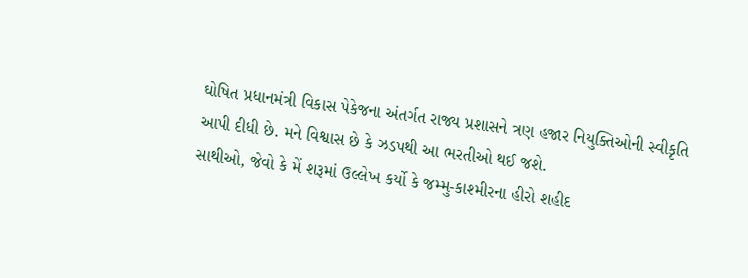ઘોષિત પ્રધાનમંત્રી વિકાસ પેકેજના અંતર્ગત રાજ્ય પ્રશાસને ત્રણ હજાર નિયુક્તિઓની સ્વીકૃતિ આપી દીધી છે. મને વિશ્વાસ છે કે ઝડપથી આ ભરતીઓ થઈ જશે.
સાથીઓ, જેવો કે મેં શરૂમાં ઉલ્લેખ કર્યો કે જમ્મુ-કાશ્મીરના હીરો શહીદ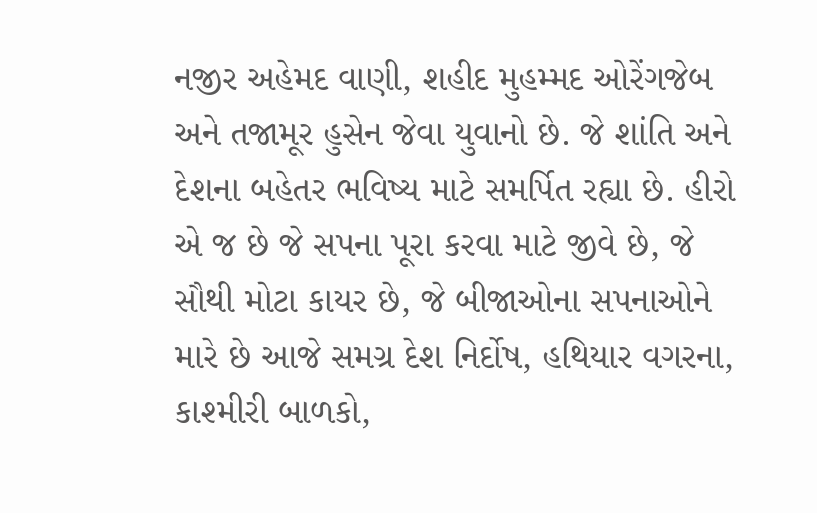નજીર અહેમદ વાણી, શહીદ મુહમ્મદ ઓરેંગજેબ અને તજામૂર હુસેન જેવા યુવાનો છે. જે શાંતિ અને દેશના બહેતર ભવિષ્ય માટે સમર્પિત રહ્યા છે. હીરો એ જ છે જે સપના પૂરા કરવા માટે જીવે છે, જે સૌથી મોટા કાયર છે, જે બીજાઓના સપનાઓને મારે છે આજે સમગ્ર દેશ નિર્દોષ, હથિયાર વગરના, કાશ્મીરી બાળકો,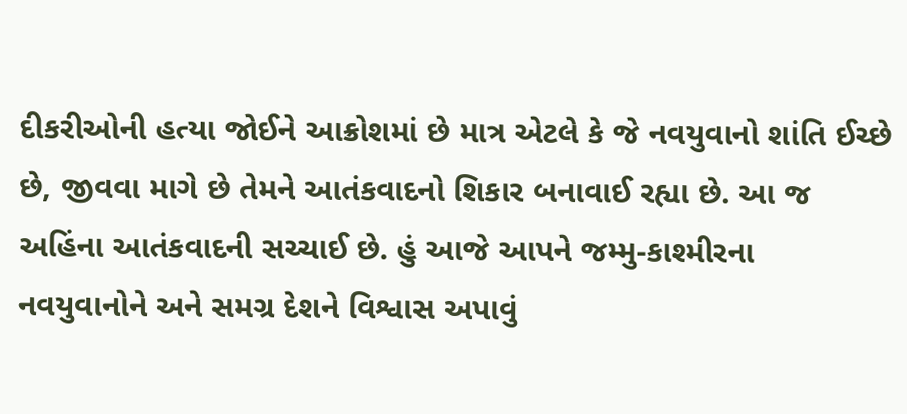દીકરીઓની હત્યા જોઈને આક્રોશમાં છે માત્ર એટલે કે જે નવયુવાનો શાંતિ ઈચ્છે છે, જીવવા માગે છે તેમને આતંકવાદનો શિકાર બનાવાઈ રહ્યા છે. આ જ અહિંના આતંકવાદની સચ્ચાઈ છે. હું આજે આપને જમ્મુ-કાશ્મીરના નવયુવાનોને અને સમગ્ર દેશને વિશ્વાસ અપાવું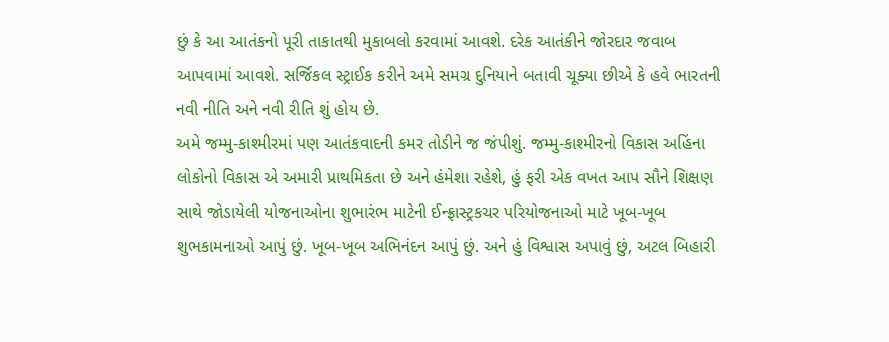છું કે આ આતંકનો પૂરી તાકાતથી મુકાબલો કરવામાં આવશે. દરેક આતંકીને જોરદાર જવાબ આપવામાં આવશે. સર્જિકલ સ્ટ્રાઈક કરીને અમે સમગ્ર દુનિયાને બતાવી ચૂક્યા છીએ કે હવે ભારતની નવી નીતિ અને નવી રીતિ શું હોય છે.
અમે જમ્મુ-કાશ્મીરમાં પણ આતંકવાદની કમર તોડીને જ જંપીશું. જમ્મુ-કાશ્મીરનો વિકાસ અહિંના લોકોનો વિકાસ એ અમારી પ્રાથમિકતા છે અને હંમેશા રહેશે, હું ફરી એક વખત આપ સૌને શિક્ષણ સાથે જોડાયેલી યોજનાઓના શુભારંભ માટેની ઈન્ફ્રાસ્ટ્રકચર પરિયોજનાઓ માટે ખૂબ-ખૂબ શુભકામનાઓ આપું છું. ખૂબ-ખૂબ અભિનંદન આપું છું. અને હું વિશ્વાસ અપાવું છું, અટલ બિહારી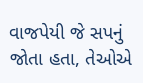વાજપેયી જે સપનું જોતા હતા, તેઓએ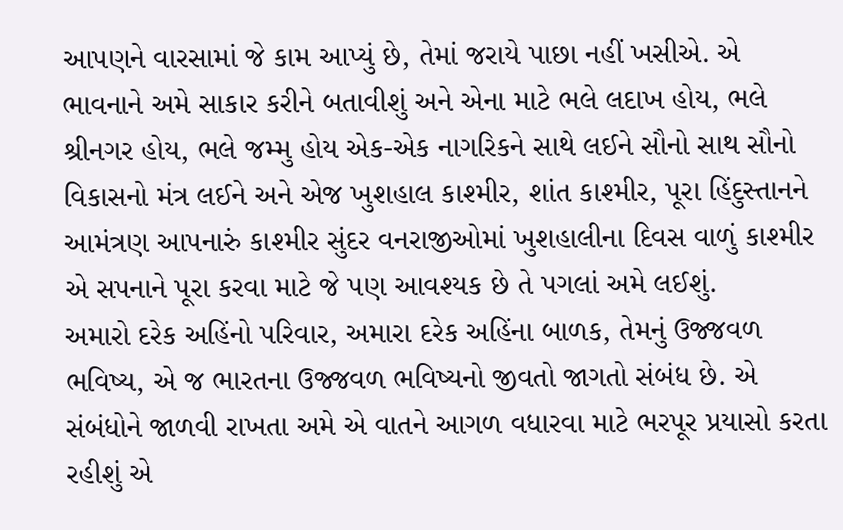આપણને વારસામાં જે કામ આપ્યું છે, તેમાં જરાયે પાછા નહીં ખસીએ. એ ભાવનાને અમે સાકાર કરીને બતાવીશું અને એના માટે ભલે લદાખ હોય, ભલે શ્રીનગર હોય, ભલે જમ્મુ હોય એક-એક નાગરિકને સાથે લઈને સૌનો સાથ સૌનો વિકાસનો મંત્ર લઈને અને એજ ખુશહાલ કાશ્મીર, શાંત કાશ્મીર, પૂરા હિંદુસ્તાનને આમંત્રણ આપનારું કાશ્મીર સુંદર વનરાજીઓમાં ખુશહાલીના દિવસ વાળું કાશ્મીર એ સપનાને પૂરા કરવા માટે જે પણ આવશ્યક છે તે પગલાં અમે લઈશું.
અમારો દરેક અહિંનો પરિવાર, અમારા દરેક અહિંના બાળક, તેમનું ઉજ્જવળ ભવિષ્ય, એ જ ભારતના ઉજ્જવળ ભવિષ્યનો જીવતો જાગતો સંબંધ છે. એ સંબંધોને જાળવી રાખતા અમે એ વાતને આગળ વધારવા માટે ભરપૂર પ્રયાસો કરતા રહીશું એ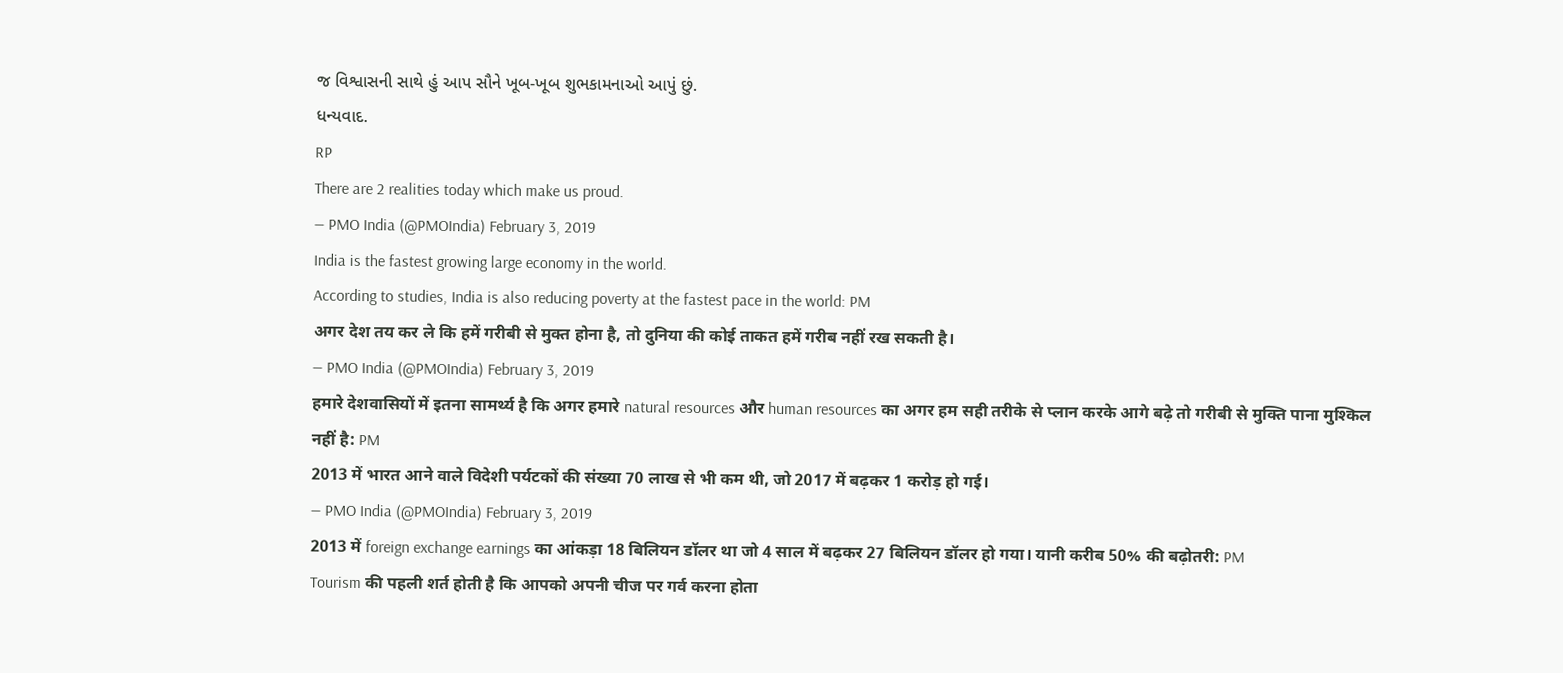જ વિશ્વાસની સાથે હું આપ સૌને ખૂબ-ખૂબ શુભકામનાઓ આપું છું.
ધન્યવાદ.
RP
There are 2 realities today which make us proud.
— PMO India (@PMOIndia) February 3, 2019
India is the fastest growing large economy in the world.
According to studies, India is also reducing poverty at the fastest pace in the world: PM
अगर देश तय कर ले कि हमें गरीबी से मुक्त होना है, तो दुनिया की कोई ताकत हमें गरीब नहीं रख सकती है।
— PMO India (@PMOIndia) February 3, 2019
हमारे देशवासियों में इतना सामर्थ्य है कि अगर हमारे natural resources और human resources का अगर हम सही तरीके से प्लान करके आगे बढ़े तो गरीबी से मुक्ति पाना मुश्किल नहीं है: PM
2013 में भारत आने वाले विदेशी पर्यटकों की संख्या 70 लाख से भी कम थी, जो 2017 में बढ़कर 1 करोड़ हो गई।
— PMO India (@PMOIndia) February 3, 2019
2013 में foreign exchange earnings का आंकड़ा 18 बिलियन डॉलर था जो 4 साल में बढ़कर 27 बिलियन डॉलर हो गया। यानी करीब 50% की बढ़ोतरी: PM
Tourism की पहली शर्त होती है कि आपको अपनी चीज पर गर्व करना होता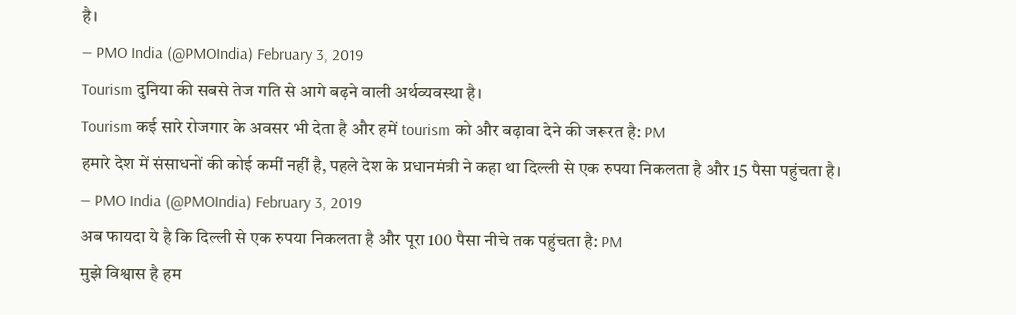है।
— PMO India (@PMOIndia) February 3, 2019
Tourism दुनिया की सबसे तेज गति से आगे बढ़ने वाली अर्थव्यवस्था है।
Tourism कई सारे रोजगार के अवसर भी देता है और हमें tourism को और बढ़ावा देने की जरूरत है: PM
हमारे देश में संसाधनों की कोई कमीं नहीं है, पहले देश के प्रधानमंत्री ने कहा था दिल्ली से एक रुपया निकलता है और 15 पैसा पहुंचता है।
— PMO India (@PMOIndia) February 3, 2019
अब फायदा ये है कि दिल्ली से एक रुपया निकलता है और पूरा 100 पैसा नीचे तक पहुंचता है: PM
मुझे विश्वास है हम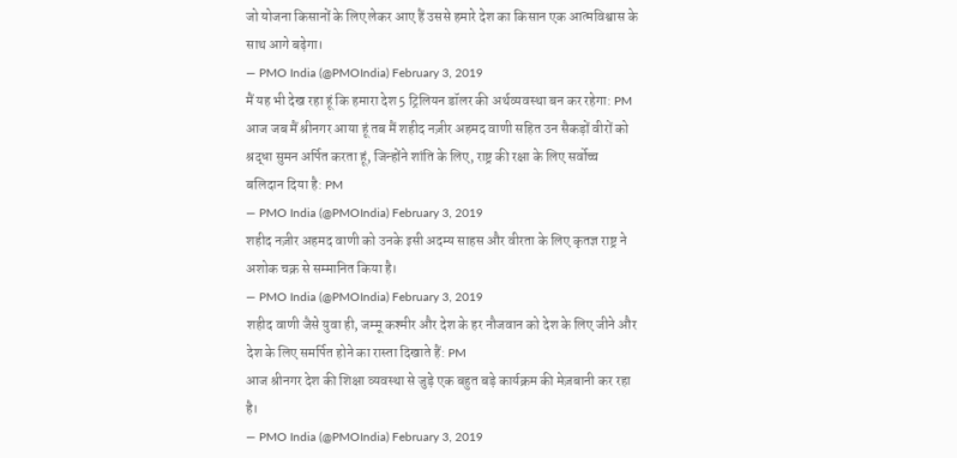जो योजना किसानों के लिए लेकर आए हैं उससे हमारे देश का किसान एक आत्मविश्वास के साथ आगे बढ़ेगा।
— PMO India (@PMOIndia) February 3, 2019
मैं यह भी देख रहा हूं कि हमारा देश 5 ट्रिलियन डॉलर की अर्थव्यवस्था बन कर रहेगा: PM
आज जब मैं श्रीनगर आया हूं तब मैं शहीद नज़ीर अहमद वाणी सहित उन सैकड़ों वीरों को श्रद्धा सुमन अर्पित करता हूं, जिन्होंने शांति के लिए, राष्ट्र की रक्षा के लिए सर्वोच्च बलिदान दिया है: PM
— PMO India (@PMOIndia) February 3, 2019
शहीद नज़ीर अहमद वाणी को उनके इसी अदम्य साहस और वीरता के लिए कृतज्ञ राष्ट्र ने अशोक चक्र से सम्मानित किया है।
— PMO India (@PMOIndia) February 3, 2019
शहीद वाणी जैसे युवा ही, जम्मू कश्मीर और देश के हर नौजवान को देश के लिए जीने और देश के लिए समर्पित होने का रास्ता दिखाते हैं: PM
आज श्रीनगर देश की शिक्षा व्यवस्था से जुड़े एक बहुत बड़े कार्यक्रम की मेज़बानी कर रहा है।
— PMO India (@PMOIndia) February 3, 2019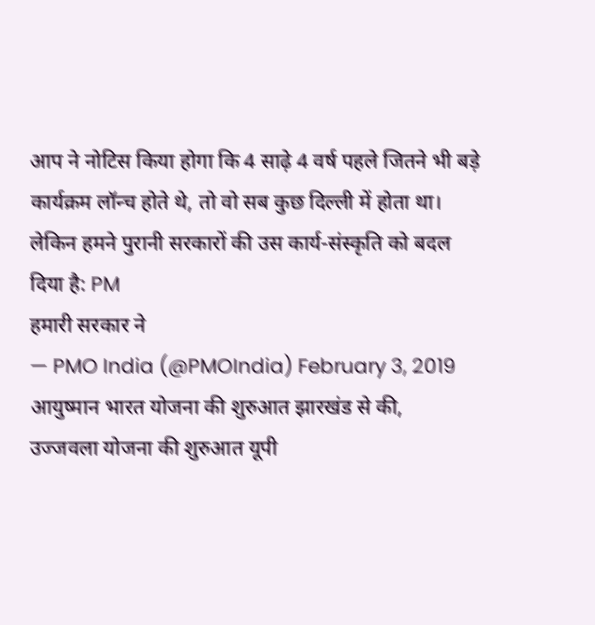आप ने नोटिस किया होगा कि 4 साढ़े 4 वर्ष पहले जितने भी बड़े कार्यक्रम लॉन्च होते थे, तो वो सब कुछ दिल्ली में होता था।
लेकिन हमने पुरानी सरकारों की उस कार्य-संस्कृति को बदल दिया है: PM
हमारी सरकार ने
— PMO India (@PMOIndia) February 3, 2019
आयुष्मान भारत योजना की शुरुआत झारखंड से की,
उज्जवला योजना की शुरुआत यूपी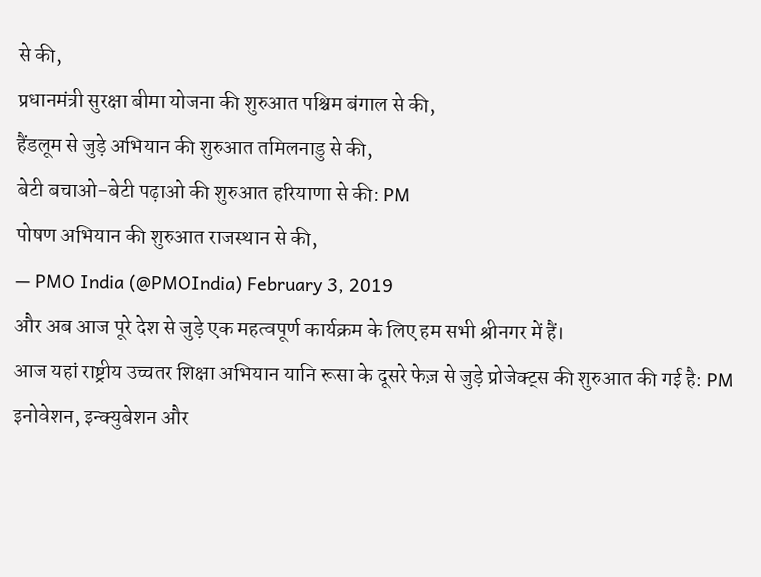से की,
प्रधानमंत्री सुरक्षा बीमा योजना की शुरुआत पश्चिम बंगाल से की,
हैंडलूम से जुड़े अभियान की शुरुआत तमिलनाडु से की,
बेटी बचाओ-बेटी पढ़ाओ की शुरुआत हरियाणा से की: PM
पोषण अभियान की शुरुआत राजस्थान से की,
— PMO India (@PMOIndia) February 3, 2019
और अब आज पूरे देश से जुड़े एक महत्वपूर्ण कार्यक्रम के लिए हम सभी श्रीनगर में हैं।
आज यहां राष्ट्रीय उच्चतर शिक्षा अभियान यानि रूसा के दूसरे फेज़ से जुड़े प्रोजेक्ट्स की शुरुआत की गई है: PM
इनोवेशन, इन्क्युबेशन और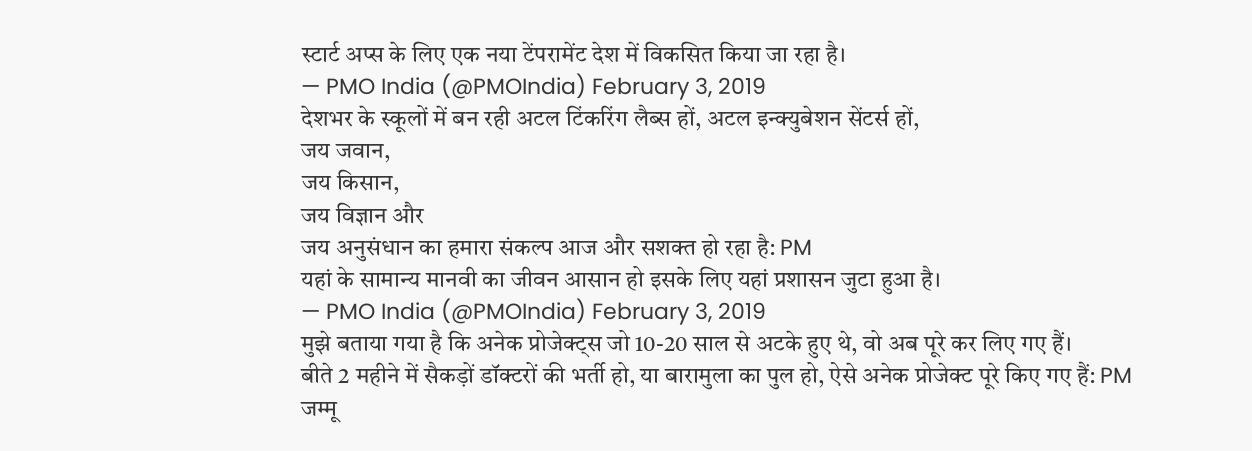स्टार्ट अप्स के लिए एक नया टेंपरामेंट देश में विकसित किया जा रहा है।
— PMO India (@PMOIndia) February 3, 2019
देशभर के स्कूलों में बन रही अटल टिंकरिंग लैब्स हों, अटल इन्क्युबेशन सेंटर्स हों,
जय जवान,
जय किसान,
जय विज्ञान और
जय अनुसंधान का हमारा संकल्प आज और सशक्त हो रहा है: PM
यहां के सामान्य मानवी का जीवन आसान हो इसके लिए यहां प्रशासन जुटा हुआ है।
— PMO India (@PMOIndia) February 3, 2019
मुझे बताया गया है कि अनेक प्रोजेक्ट्स जो 10-20 साल से अटके हुए थे, वो अब पूरे कर लिए गए हैं।
बीते 2 महीने में सैकड़ों डॉक्टरों की भर्ती हो, या बारामुला का पुल हो, ऐसे अनेक प्रोजेक्ट पूरे किए गए हैं: PM
जम्मू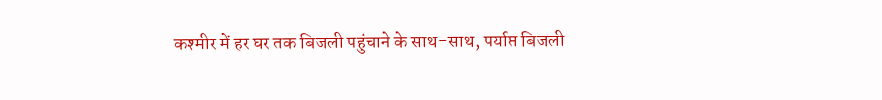कश्मीर में हर घर तक बिजली पहुंचाने के साथ-साथ, पर्याप्त बिजली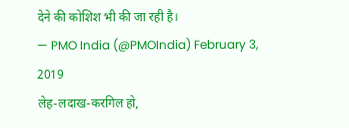देने की कोशिश भी की जा रही है।
— PMO India (@PMOIndia) February 3, 2019
लेह-लदाख-करगिल हो,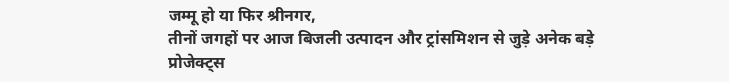जम्मू हो या फिर श्रीनगर,
तीनों जगहों पर आज बिजली उत्पादन और ट्रांसमिशन से जुड़े अनेक बड़े प्रोजेक्ट्स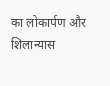का लोकार्पण और शिलान्यास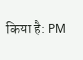किया है: PM